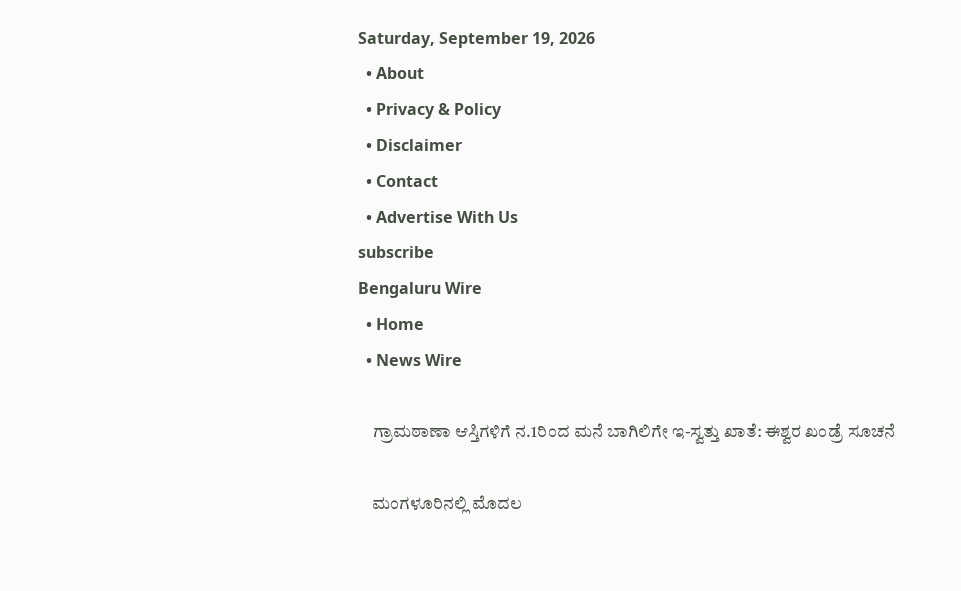Saturday, September 19, 2026
  • About
  • Privacy & Policy
  • Disclaimer
  • Contact
  • Advertise With Us
subscribe
Bengaluru Wire
  • Home
  • News Wire

    ಗ್ರಾಮಠಾಣಾ ಆಸ್ತಿಗಳಿಗೆ ನ.1ರಿಂದ ಮನೆ ಬಾಗಿಲಿಗೇ ಇ-ಸ್ವತ್ತು ಖಾತೆ: ಈಶ್ವರ ಖಂಡ್ರೆ ಸೂಚನೆ

    ಮಂಗಳೂರಿನಲ್ಲಿ ಮೊದಲ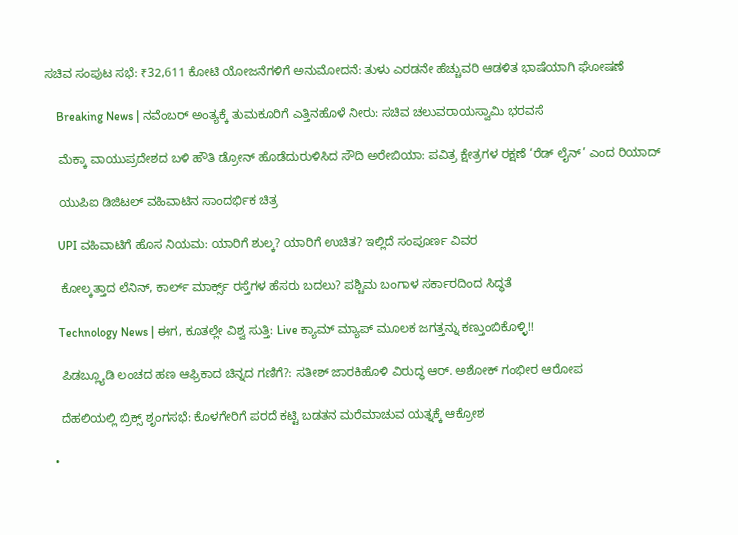ಸಚಿವ ಸಂಪುಟ ಸಭೆ: ₹32,611 ಕೋಟಿ ಯೋಜನೆಗಳಿಗೆ ಅನುಮೋದನೆ: ತುಳು ಎರಡನೇ ಹೆಚ್ಚುವರಿ ಆಡಳಿತ ಭಾಷೆಯಾಗಿ ಘೋಷಣೆ

    Breaking News | ನವೆಂಬರ್ ಅಂತ್ಯಕ್ಕೆ ತುಮಕೂರಿಗೆ ಎತ್ತಿನಹೊಳೆ ನೀರು: ಸಚಿವ ಚಲುವರಾಯಸ್ವಾಮಿ ಭರವಸೆ

    ಮೆಕ್ಕಾ ವಾಯುಪ್ರದೇಶದ ಬಳಿ ಹೌತಿ ಡ್ರೋನ್ ಹೊಡೆದುರುಳಿಸಿದ ಸೌದಿ ಅರೇಬಿಯಾ: ಪವಿತ್ರ ಕ್ಷೇತ್ರಗಳ ರಕ್ಷಣೆ ‘ರೆಡ್ ಲೈನ್’ ಎಂದ ರಿಯಾದ್

    ಯುಪಿಐ ಡಿಜಿಟಲ್ ವಹಿವಾಟಿನ ಸಾಂದರ್ಭಿಕ ಚಿತ್ರ

    UPI ವಹಿವಾಟಿಗೆ ಹೊಸ ನಿಯಮ: ಯಾರಿಗೆ ಶುಲ್ಕ? ಯಾರಿಗೆ ಉಚಿತ? ಇಲ್ಲಿದೆ ಸಂಪೂರ್ಣ ವಿವರ

    ಕೋಲ್ಕತ್ತಾದ ಲೆನಿನ್, ಕಾರ್ಲ್ ಮಾರ್ಕ್ಸ್ ರಸ್ತೆಗಳ ಹೆಸರು ಬದಲು? ಪಶ್ಚಿಮ ಬಂಗಾಳ ಸರ್ಕಾರದಿಂದ ಸಿದ್ಧತೆ

    Technology News | ಈಗ, ಕೂತಲ್ಲೇ ವಿಶ್ವ ಸುತ್ತಿ: Live ಕ್ಯಾಮ್ ಮ್ಯಾಪ್ ಮೂಲಕ ಜಗತ್ತನ್ನು ಕಣ್ತುಂಬಿಕೊಳ್ಳಿ!!

    ಪಿಡಬ್ಲ್ಯೂಡಿ ಲಂಚದ ಹಣ ಆಫ್ರಿಕಾದ ಚಿನ್ನದ ಗಣಿಗೆ?: ಸತೀಶ್ ಜಾರಕಿಹೊಳಿ ವಿರುದ್ಧ ಆರ್. ಅಶೋಕ್ ಗಂಭೀರ ಆರೋಪ

    ದೆಹಲಿಯಲ್ಲಿ ಬ್ರಿಕ್ಸ್‌ ಶೃಂಗಸಭೆ: ಕೊಳಗೇರಿಗೆ ಪರದೆ ಕಟ್ಟಿ ಬಡತನ ಮರೆಮಾಚುವ ಯತ್ನಕ್ಕೆ ಆಕ್ರೋಶ

  •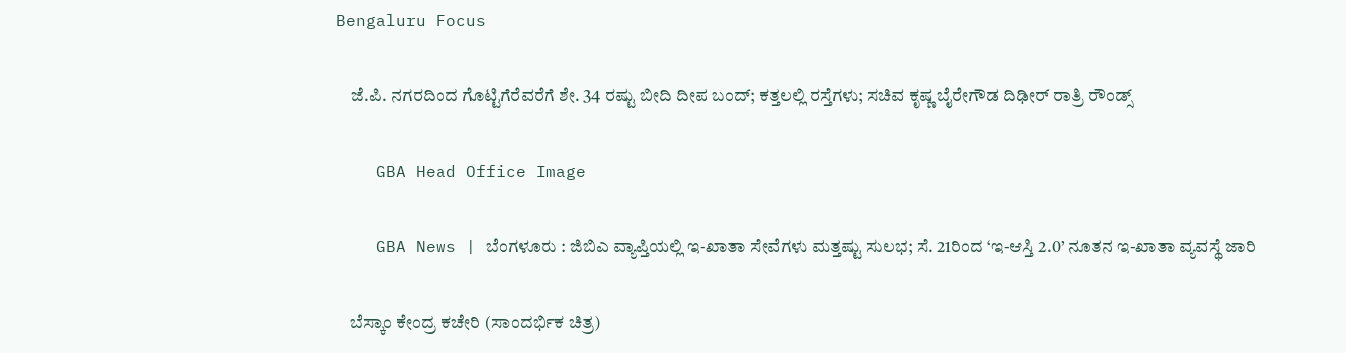Bengaluru Focus

    ಜೆ.ಪಿ. ನಗರದಿಂದ ಗೊಟ್ಟಿಗೆರೆವರೆಗೆ ಶೇ. 34 ರಷ್ಟು ಬೀದಿ ದೀಪ ಬಂದ್; ಕತ್ತಲಲ್ಲಿ ರಸ್ತೆಗಳು; ಸಚಿವ ಕೃಷ್ಣ ಬೈರೇಗೌಡ ದಿಢೀರ್ ರಾತ್ರಿ ರೌಂಡ್ಸ್

    GBA Head Office Image

    GBA News | ಬೆಂಗಳೂರು : ಜಿಬಿಎ ವ್ಯಾಪ್ತಿಯಲ್ಲಿ ಇ-ಖಾತಾ ಸೇವೆಗಳು ಮತ್ತಷ್ಟು ಸುಲಭ; ಸೆ. 21ರಿಂದ ‘ಇ-ಆಸ್ತಿ 2.0’ ನೂತನ ಇ-ಖಾತಾ ವ್ಯವಸ್ಥೆ ಜಾರಿ

    ಬೆಸ್ಕಾಂ ಕೇಂದ್ರ ಕಚೇರಿ (ಸಾಂದರ್ಭಿಕ ಚಿತ್ರ)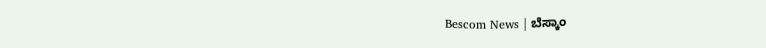Bescom News | ಬೆಸ್ಕಾಂ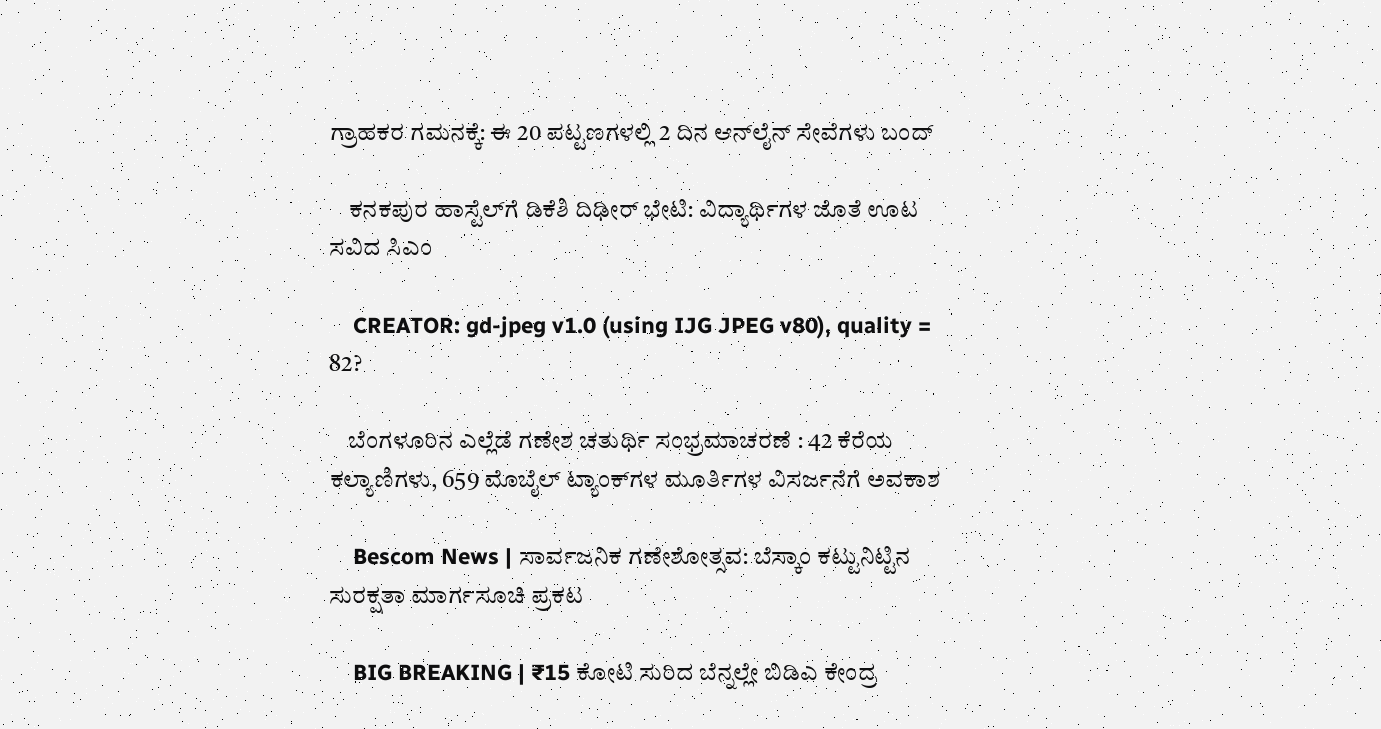ಗ್ರಾಹಕರ ಗಮನಕ್ಕೆ: ಈ 20 ಪಟ್ಟಣಗಳಲ್ಲಿ 2 ದಿನ ಆನ್‌ಲೈನ್‌ ಸೇವೆಗಳು ಬಂದ್

    ಕನಕಪುರ ಹಾಸ್ಟೆಲ್‌ಗೆ ಡಿಕೆಶಿ ದಿಢೀರ್ ಭೇಟಿ: ವಿದ್ಯಾರ್ಥಿಗಳ ಜೊತೆ ಊಟ ಸವಿದ ಸಿಎಂ

    CREATOR: gd-jpeg v1.0 (using IJG JPEG v80), quality = 82?

    ಬೆಂಗಳೂರಿನ ಎಲ್ಲೆಡೆ ಗಣೇಶ ಚತುರ್ಥಿ ಸಂಭ್ರಮಾಚರಣೆ : 42 ಕೆರೆಯ ಕಲ್ಯಾಣಿಗಳು, 659 ಮೊಬೈಲ್ ಟ್ಯಾಂಕ್‌ಗಳ ಮೂರ್ತಿಗಳ ವಿಸರ್ಜನೆಗೆ ಅವಕಾಶ

    Bescom News | ಸಾರ್ವಜನಿಕ ಗಣೇಶೋತ್ಸವ: ಬೆಸ್ಕಾಂ ಕಟ್ಟುನಿಟ್ಟಿನ ಸುರಕ್ಷತಾ ಮಾರ್ಗಸೂಚಿ ಪ್ರಕಟ

    BIG BREAKING | ₹15 ಕೋಟಿ ಸುರಿದ ಬೆನ್ನಲ್ಲೇ ಬಿಡಿಎ ಕೇಂದ್ರ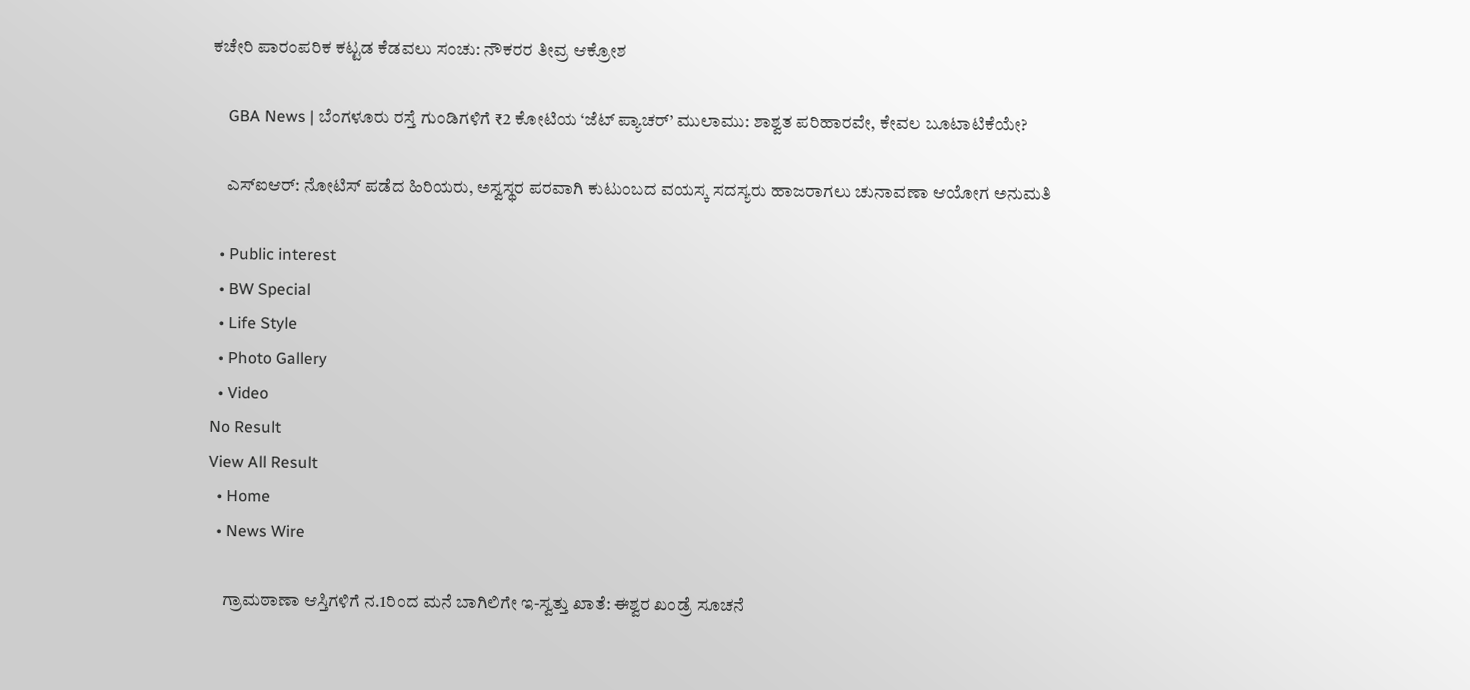ಕಚೇರಿ ಪಾರಂಪರಿಕ ಕಟ್ಟಡ ಕೆಡವಲು ಸಂಚು: ನೌಕರರ ತೀವ್ರ ಆಕ್ರೋಶ

    GBA News | ಬೆಂಗಳೂರು ರಸ್ತೆ ಗುಂಡಿಗಳಿಗೆ ₹2 ಕೋಟಿಯ ‘ಜೆಟ್ ಪ್ಯಾಚರ್’ ಮುಲಾಮು: ಶಾಶ್ವತ ಪರಿಹಾರವೇ, ಕೇವಲ ಬೂಟಾಟಿಕೆಯೇ?

    ಎಸ್ಐಆರ್: ನೋಟಿಸ್ ಪಡೆದ ಹಿರಿಯರು, ಅಸ್ವಸ್ಥರ ಪರವಾಗಿ ಕುಟುಂಬದ ವಯಸ್ಕ ಸದಸ್ಯರು ಹಾಜರಾಗಲು ಚುನಾವಣಾ ಆಯೋಗ ಅನುಮತಿ

  • Public interest
  • BW Special
  • Life Style
  • Photo Gallery
  • Video
No Result
View All Result
  • Home
  • News Wire

    ಗ್ರಾಮಠಾಣಾ ಆಸ್ತಿಗಳಿಗೆ ನ.1ರಿಂದ ಮನೆ ಬಾಗಿಲಿಗೇ ಇ-ಸ್ವತ್ತು ಖಾತೆ: ಈಶ್ವರ ಖಂಡ್ರೆ ಸೂಚನೆ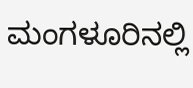ಮಂಗಳೂರಿನಲ್ಲಿ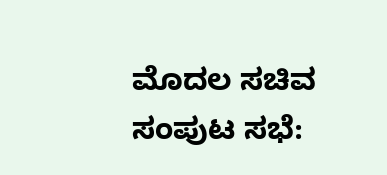ಮೊದಲ ಸಚಿವ ಸಂಪುಟ ಸಭೆ: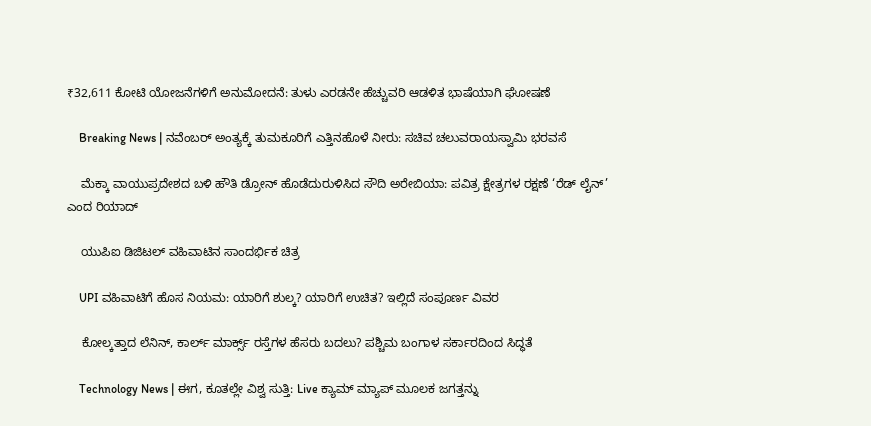₹32,611 ಕೋಟಿ ಯೋಜನೆಗಳಿಗೆ ಅನುಮೋದನೆ: ತುಳು ಎರಡನೇ ಹೆಚ್ಚುವರಿ ಆಡಳಿತ ಭಾಷೆಯಾಗಿ ಘೋಷಣೆ

    Breaking News | ನವೆಂಬರ್ ಅಂತ್ಯಕ್ಕೆ ತುಮಕೂರಿಗೆ ಎತ್ತಿನಹೊಳೆ ನೀರು: ಸಚಿವ ಚಲುವರಾಯಸ್ವಾಮಿ ಭರವಸೆ

    ಮೆಕ್ಕಾ ವಾಯುಪ್ರದೇಶದ ಬಳಿ ಹೌತಿ ಡ್ರೋನ್ ಹೊಡೆದುರುಳಿಸಿದ ಸೌದಿ ಅರೇಬಿಯಾ: ಪವಿತ್ರ ಕ್ಷೇತ್ರಗಳ ರಕ್ಷಣೆ ‘ರೆಡ್ ಲೈನ್’ ಎಂದ ರಿಯಾದ್

    ಯುಪಿಐ ಡಿಜಿಟಲ್ ವಹಿವಾಟಿನ ಸಾಂದರ್ಭಿಕ ಚಿತ್ರ

    UPI ವಹಿವಾಟಿಗೆ ಹೊಸ ನಿಯಮ: ಯಾರಿಗೆ ಶುಲ್ಕ? ಯಾರಿಗೆ ಉಚಿತ? ಇಲ್ಲಿದೆ ಸಂಪೂರ್ಣ ವಿವರ

    ಕೋಲ್ಕತ್ತಾದ ಲೆನಿನ್, ಕಾರ್ಲ್ ಮಾರ್ಕ್ಸ್ ರಸ್ತೆಗಳ ಹೆಸರು ಬದಲು? ಪಶ್ಚಿಮ ಬಂಗಾಳ ಸರ್ಕಾರದಿಂದ ಸಿದ್ಧತೆ

    Technology News | ಈಗ, ಕೂತಲ್ಲೇ ವಿಶ್ವ ಸುತ್ತಿ: Live ಕ್ಯಾಮ್ ಮ್ಯಾಪ್ ಮೂಲಕ ಜಗತ್ತನ್ನು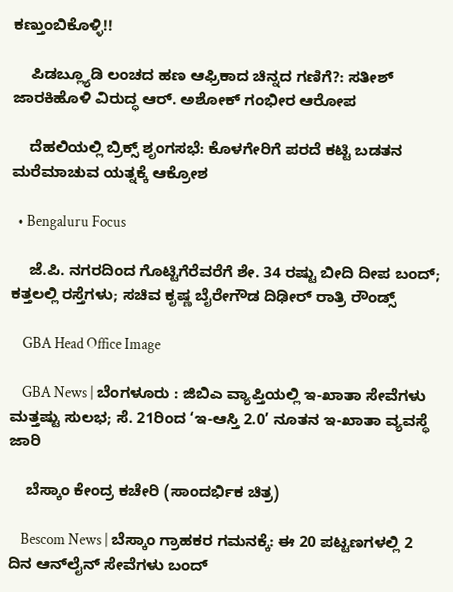ಕಣ್ತುಂಬಿಕೊಳ್ಳಿ!!

    ಪಿಡಬ್ಲ್ಯೂಡಿ ಲಂಚದ ಹಣ ಆಫ್ರಿಕಾದ ಚಿನ್ನದ ಗಣಿಗೆ?: ಸತೀಶ್ ಜಾರಕಿಹೊಳಿ ವಿರುದ್ಧ ಆರ್. ಅಶೋಕ್ ಗಂಭೀರ ಆರೋಪ

    ದೆಹಲಿಯಲ್ಲಿ ಬ್ರಿಕ್ಸ್‌ ಶೃಂಗಸಭೆ: ಕೊಳಗೇರಿಗೆ ಪರದೆ ಕಟ್ಟಿ ಬಡತನ ಮರೆಮಾಚುವ ಯತ್ನಕ್ಕೆ ಆಕ್ರೋಶ

  • Bengaluru Focus

    ಜೆ.ಪಿ. ನಗರದಿಂದ ಗೊಟ್ಟಿಗೆರೆವರೆಗೆ ಶೇ. 34 ರಷ್ಟು ಬೀದಿ ದೀಪ ಬಂದ್; ಕತ್ತಲಲ್ಲಿ ರಸ್ತೆಗಳು; ಸಚಿವ ಕೃಷ್ಣ ಬೈರೇಗೌಡ ದಿಢೀರ್ ರಾತ್ರಿ ರೌಂಡ್ಸ್

    GBA Head Office Image

    GBA News | ಬೆಂಗಳೂರು : ಜಿಬಿಎ ವ್ಯಾಪ್ತಿಯಲ್ಲಿ ಇ-ಖಾತಾ ಸೇವೆಗಳು ಮತ್ತಷ್ಟು ಸುಲಭ; ಸೆ. 21ರಿಂದ ‘ಇ-ಆಸ್ತಿ 2.0’ ನೂತನ ಇ-ಖಾತಾ ವ್ಯವಸ್ಥೆ ಜಾರಿ

    ಬೆಸ್ಕಾಂ ಕೇಂದ್ರ ಕಚೇರಿ (ಸಾಂದರ್ಭಿಕ ಚಿತ್ರ)

    Bescom News | ಬೆಸ್ಕಾಂ ಗ್ರಾಹಕರ ಗಮನಕ್ಕೆ: ಈ 20 ಪಟ್ಟಣಗಳಲ್ಲಿ 2 ದಿನ ಆನ್‌ಲೈನ್‌ ಸೇವೆಗಳು ಬಂದ್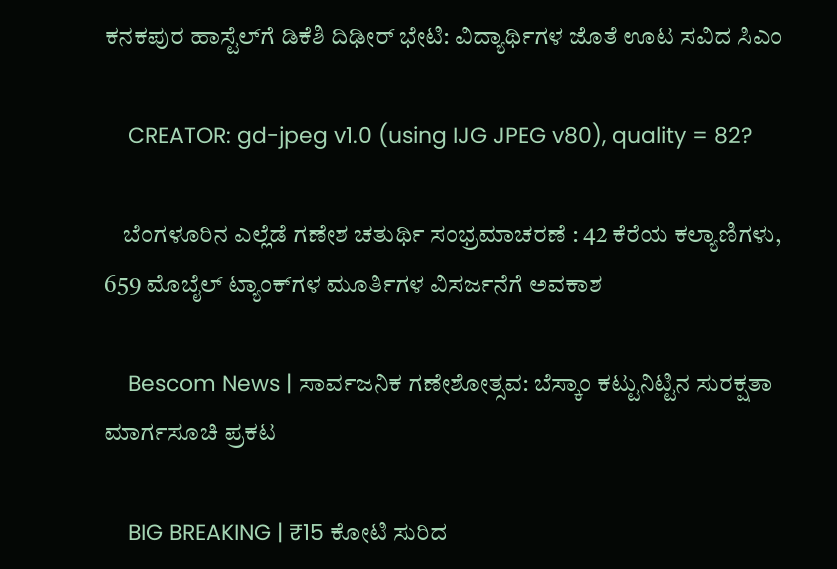ಕನಕಪುರ ಹಾಸ್ಟೆಲ್‌ಗೆ ಡಿಕೆಶಿ ದಿಢೀರ್ ಭೇಟಿ: ವಿದ್ಯಾರ್ಥಿಗಳ ಜೊತೆ ಊಟ ಸವಿದ ಸಿಎಂ

    CREATOR: gd-jpeg v1.0 (using IJG JPEG v80), quality = 82?

    ಬೆಂಗಳೂರಿನ ಎಲ್ಲೆಡೆ ಗಣೇಶ ಚತುರ್ಥಿ ಸಂಭ್ರಮಾಚರಣೆ : 42 ಕೆರೆಯ ಕಲ್ಯಾಣಿಗಳು, 659 ಮೊಬೈಲ್ ಟ್ಯಾಂಕ್‌ಗಳ ಮೂರ್ತಿಗಳ ವಿಸರ್ಜನೆಗೆ ಅವಕಾಶ

    Bescom News | ಸಾರ್ವಜನಿಕ ಗಣೇಶೋತ್ಸವ: ಬೆಸ್ಕಾಂ ಕಟ್ಟುನಿಟ್ಟಿನ ಸುರಕ್ಷತಾ ಮಾರ್ಗಸೂಚಿ ಪ್ರಕಟ

    BIG BREAKING | ₹15 ಕೋಟಿ ಸುರಿದ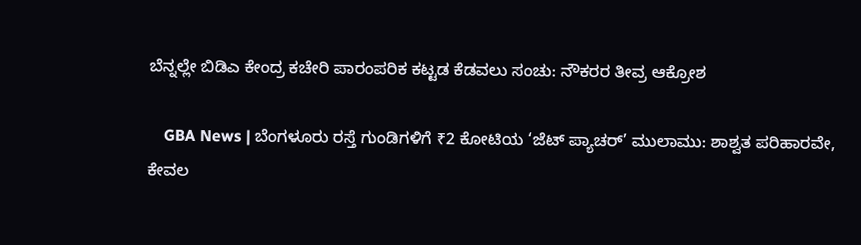ಬೆನ್ನಲ್ಲೇ ಬಿಡಿಎ ಕೇಂದ್ರ ಕಚೇರಿ ಪಾರಂಪರಿಕ ಕಟ್ಟಡ ಕೆಡವಲು ಸಂಚು: ನೌಕರರ ತೀವ್ರ ಆಕ್ರೋಶ

    GBA News | ಬೆಂಗಳೂರು ರಸ್ತೆ ಗುಂಡಿಗಳಿಗೆ ₹2 ಕೋಟಿಯ ‘ಜೆಟ್ ಪ್ಯಾಚರ್’ ಮುಲಾಮು: ಶಾಶ್ವತ ಪರಿಹಾರವೇ, ಕೇವಲ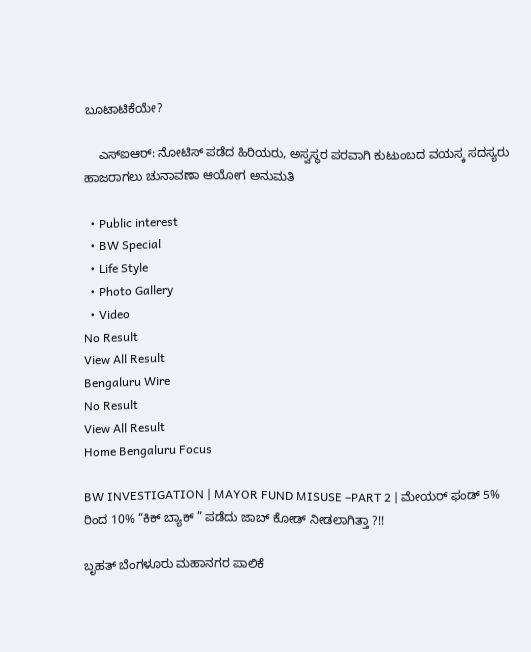ಬೂಟಾಟಿಕೆಯೇ?

    ಎಸ್ಐಆರ್: ನೋಟಿಸ್ ಪಡೆದ ಹಿರಿಯರು, ಅಸ್ವಸ್ಥರ ಪರವಾಗಿ ಕುಟುಂಬದ ವಯಸ್ಕ ಸದಸ್ಯರು ಹಾಜರಾಗಲು ಚುನಾವಣಾ ಆಯೋಗ ಅನುಮತಿ

  • Public interest
  • BW Special
  • Life Style
  • Photo Gallery
  • Video
No Result
View All Result
Bengaluru Wire
No Result
View All Result
Home Bengaluru Focus

BW INVESTIGATION | MAYOR FUND MISUSE –PART 2 | ಮೇಯರ್ ಫಂಡ್ 5% ರಿಂದ 10% “ಕಿಕ್ ಬ್ಯಾಕ್ ” ಪಡೆದು ಜಾಬ್ ಕೋಡ್ ನೀಡಲಾಗಿತ್ತಾ ?!!

ಬೃಹತ್ ಬೆಂಗಳೂರು ಮಹಾನಗರ ಪಾಲಿಕೆ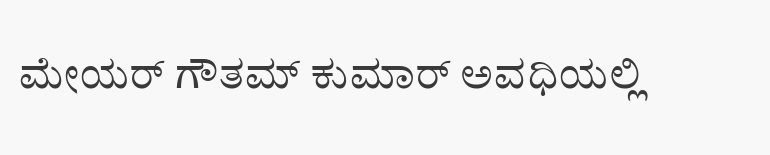ಮೇಯರ್ ಗೌತಮ್ ಕುಮಾರ್ ಅವಧಿಯಲ್ಲಿ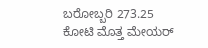ಬರೋಬ್ಬರಿ 273.25 ಕೋಟಿ ಮೊತ್ತ ಮೇಯರ್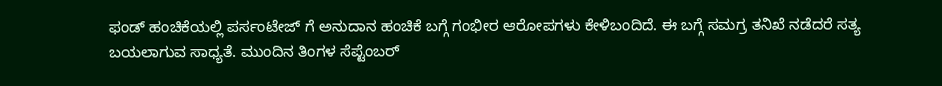ಫಂಡ್ ಹಂಚಿಕೆಯಲ್ಲಿ ಪರ್ಸಂಟೇಜ್ ಗೆ ಅನುದಾನ ಹಂಚಿಕೆ ಬಗ್ಗೆ ಗಂಭೀರ ಆರೋಪಗಳು ಕೇಳಿಬಂದಿದೆ. ಈ ಬಗ್ಗೆ ಸಮಗ್ರ ತನಿಖೆ ನಡೆದರೆ ಸತ್ಯ ಬಯಲಾಗುವ ಸಾಧ್ಯತೆ. ಮುಂದಿನ ತಿಂಗಳ ಸೆಪ್ಟೆಂಬರ್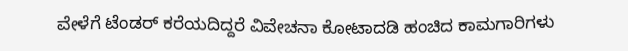ವೇಳೆಗೆ ಟೆಂಡರ್ ಕರೆಯದಿದ್ದರೆ ವಿವೇಚನಾ ಕೋಟಾದಡಿ ಹಂಚಿದ ಕಾಮಗಾರಿಗಳು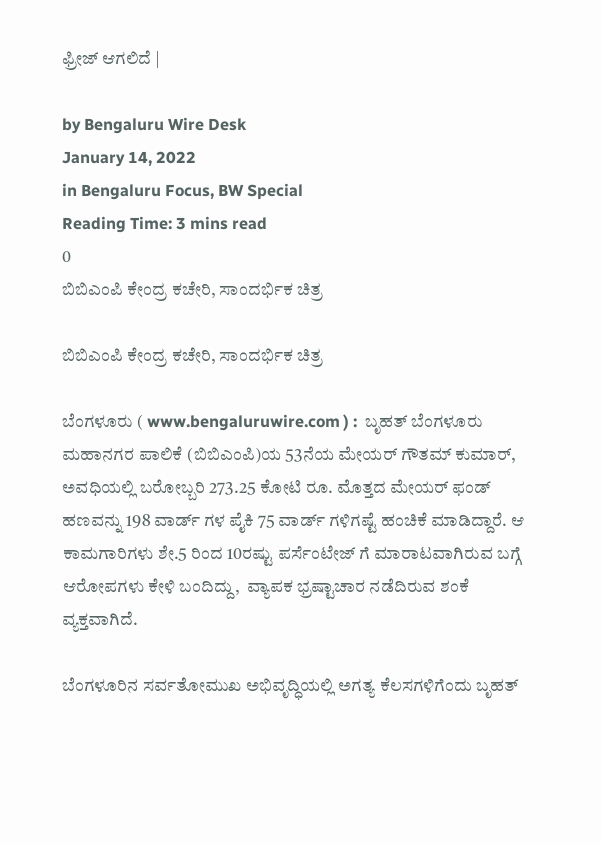ಫ್ರೀಜ್ ಆಗಲಿದೆ |

by Bengaluru Wire Desk
January 14, 2022
in Bengaluru Focus, BW Special
Reading Time: 3 mins read
0
ಬಿಬಿಎಂಪಿ ಕೇಂದ್ರ ಕಚೇರಿ, ಸಾಂದರ್ಭಿಕ ಚಿತ್ರ

ಬಿಬಿಎಂಪಿ ಕೇಂದ್ರ ಕಚೇರಿ, ಸಾಂದರ್ಭಿಕ ಚಿತ್ರ

ಬೆಂಗಳೂರು ( www.bengaluruwire.com ) :  ಬೃಹತ್ ಬೆಂಗಳೂರು ಮಹಾನಗರ ಪಾಲಿಕೆ (ಬಿಬಿಎಂಪಿ)ಯ 53ನೆಯ ಮೇಯರ್ ಗೌತಮ್ ಕುಮಾರ್, ಅವಧಿಯಲ್ಲಿ ಬರೋಬ್ಬರಿ 273.25 ಕೋಟಿ ರೂ. ಮೊತ್ತದ ಮೇಯರ್ ಫಂಡ್ ಹಣವನ್ನು 198 ವಾರ್ಡ್ ಗಳ ಪೈಕಿ 75 ವಾರ್ಡ್ ಗಳಿಗಷ್ಟೆ ಹಂಚಿಕೆ ಮಾಡಿದ್ದಾರೆ. ಆ ಕಾಮಗಾರಿಗಳು ಶೇ.5 ರಿಂದ 10ರಷ್ಟು ಪರ್ಸೆಂಟೇಜ್ ಗೆ ಮಾರಾಟವಾಗಿರುವ ಬಗ್ಗೆ ಆರೋಪಗಳು ಕೇಳಿ ಬಂದಿದ್ದು,  ವ್ಯಾಪಕ ಭ್ರಷ್ಟಾಚಾರ ನಡೆದಿರುವ ಶಂಕೆ ವ್ಯಕ್ತವಾಗಿದೆ.

ಬೆಂಗಳೂರಿನ ಸರ್ವತೋಮುಖ ಅಭಿವೃದ್ಧಿಯಲ್ಲಿ ಅಗತ್ಯ ಕೆಲಸಗಳಿಗೆಂದು ಬೃಹತ್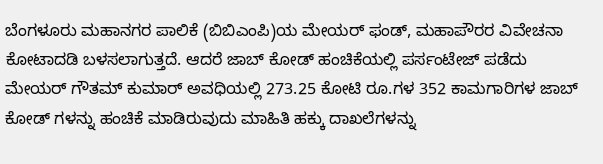ಬೆಂಗಳೂರು ಮಹಾನಗರ ಪಾಲಿಕೆ (ಬಿಬಿಎಂಪಿ)ಯ ಮೇಯರ್ ಫಂಡ್, ಮಹಾಪೌರರ ವಿವೇಚನಾ ಕೋಟಾದಡಿ ಬಳಸಲಾಗುತ್ತದೆ. ಆದರೆ ಜಾಬ್ ಕೋಡ್ ಹಂಚಿಕೆಯಲ್ಲಿ ಪರ್ಸಂಟೇಜ್ ಪಡೆದು ಮೇಯರ್ ಗೌತಮ್ ಕುಮಾರ್ ಅವಧಿಯಲ್ಲಿ 273.25 ಕೋಟಿ ರೂ.ಗಳ 352 ಕಾಮಗಾರಿಗಳ ಜಾಬ್ ಕೋಡ್ ಗಳನ್ನು ಹಂಚಿಕೆ ಮಾಡಿರುವುದು ಮಾಹಿತಿ ಹಕ್ಕು ದಾಖಲೆಗಳನ್ನು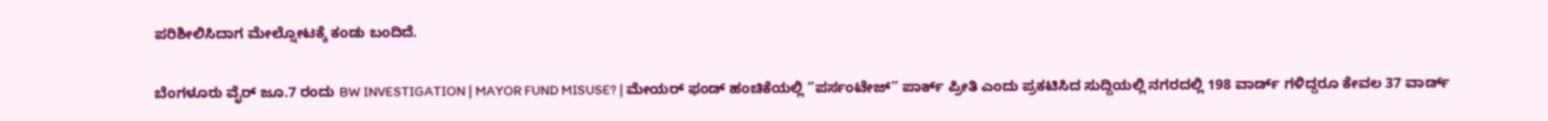ಪರಿಶೀಲಿಸಿದಾಗ ಮೇಲ್ನೋಟಕ್ಕೆ ಕಂಡು ಬಂದಿದೆ.

ಬೆಂಗಳೂರು ವೈರ್ ಜೂ.7 ರಂದು BW INVESTIGATION | MAYOR FUND MISUSE? | ಮೇಯರ್ ಫಂಡ್ ಹಂಚಿಕೆಯಲ್ಲಿ “ಪರ್ಸಂಟೇಜ್” ಪಾರ್ಕ್ ಪ್ರೀತಿ ಎಂದು ಪ್ರಕಟಿಸಿದ ಸುದ್ದಿಯಲ್ಲಿ ನಗರದಲ್ಲಿ 198 ವಾರ್ಡ್ ಗಳಿದ್ದರೂ ಕೇವಲ 37 ವಾರ್ಡ್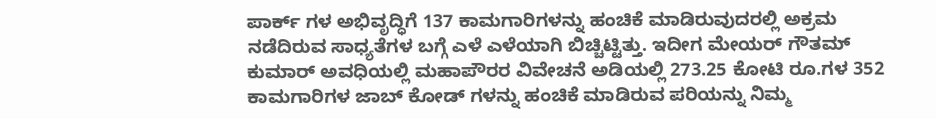ಪಾರ್ಕ್ ಗಳ ಅಭಿವೃದ್ಧಿಗೆ 137 ಕಾಮಗಾರಿಗಳನ್ನು ಹಂಚಿಕೆ ಮಾಡಿರುವುದರಲ್ಲಿ ಅಕ್ರಮ ನಡೆದಿರುವ ಸಾಧ್ಯತೆಗಳ ಬಗ್ಗೆ ಎಳೆ ಎಳೆಯಾಗಿ ಬಿಚ್ಚಿಟ್ಟಿತ್ತು. ಇದೀಗ ಮೇಯರ್ ಗೌತಮ್ ಕುಮಾರ್ ಅವಧಿಯಲ್ಲಿ ಮಹಾಪೌರರ ವಿವೇಚನೆ ಅಡಿಯಲ್ಲಿ 273.25 ಕೋಟಿ ರೂ.ಗಳ 352 ಕಾಮಗಾರಿಗಳ ಜಾಬ್ ಕೋಡ್ ಗಳನ್ನು ಹಂಚಿಕೆ ಮಾಡಿರುವ ಪರಿಯನ್ನು ನಿಮ್ಮ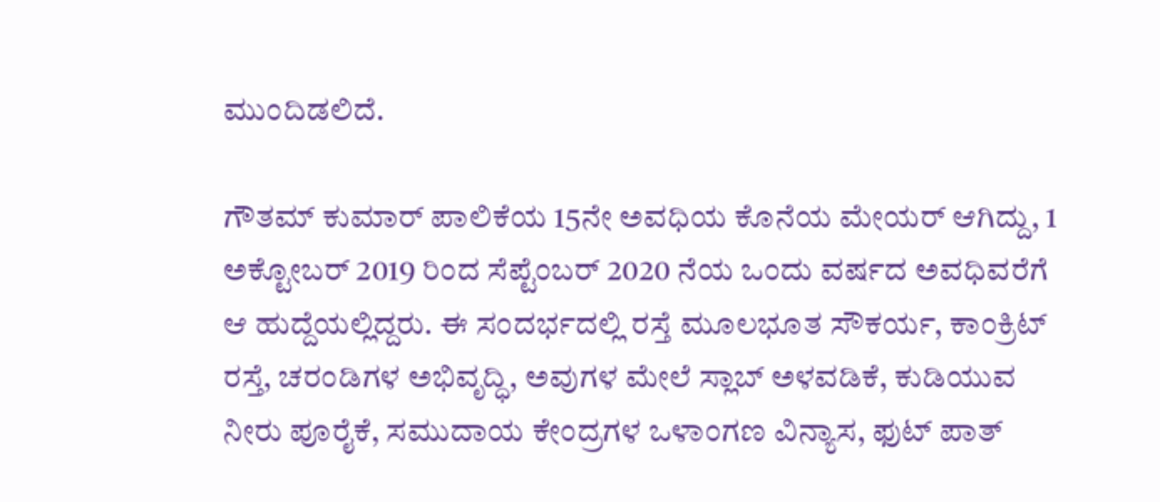ಮುಂದಿಡಲಿದೆ.

ಗೌತಮ್ ಕುಮಾರ್ ಪಾಲಿಕೆಯ 15ನೇ ಅವಧಿಯ ಕೊನೆಯ ಮೇಯರ್ ಆಗಿದ್ದು, 1 ಅಕ್ಟೋಬರ್ 2019 ರಿಂದ ಸೆಪ್ಟೆಂಬರ್ 2020 ನೆಯ ಒಂದು ವರ್ಷದ ಅವಧಿವರೆಗೆ ಆ ಹುದ್ದೆಯಲ್ಲಿದ್ದರು. ಈ ಸಂದರ್ಭದಲ್ಲಿ ರಸ್ತೆ ಮೂಲಭೂತ ಸೌಕರ್ಯ, ಕಾಂಕ್ರಿಟ್ ರಸ್ತೆ, ಚರಂಡಿಗಳ ಅಭಿವೃದ್ಧಿ, ಅವುಗಳ ಮೇಲೆ ಸ್ಲಾಬ್ ಅಳವಡಿಕೆ, ಕುಡಿಯುವ ನೀರು ಪೂರೈಕೆ, ಸಮುದಾಯ ಕೇಂದ್ರಗಳ ಒಳಾಂಗಣ ವಿನ್ಯಾಸ, ಫುಟ್ ಪಾತ್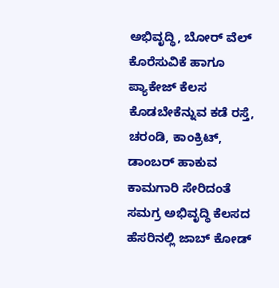ಅಭಿವೃದ್ಧಿ, ಬೋರ್ ವೆಲ್ ಕೊರೆಸುವಿಕೆ ಹಾಗೂ ಪ್ಯಾಕೇಜ್ ಕೆಲಸ ಕೊಡಬೇಕೆನ್ನುವ ಕಡೆ ರಸ್ತೆ, ಚರಂಡಿ, ಕಾಂಕ್ರಿಟ್, ಡಾಂಬರ್ ಹಾಕುವ ಕಾಮಗಾರಿ ಸೇರಿದಂತೆ ಸಮಗ್ರ ಅಭಿವೃದ್ಧಿ ಕೆಲಸದ ಹೆಸರಿನಲ್ಲಿ ಜಾಬ್ ಕೋಡ್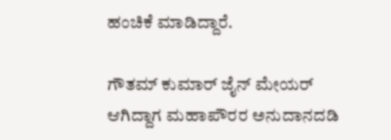ಹಂಚಿಕೆ ಮಾಡಿದ್ದಾರೆ.

ಗೌತಮ್ ಕುಮಾರ್ ಜೈನ್ ಮೇಯರ್ ಆಗಿದ್ದಾಗ ಮಹಾಪೌರರ ಅನುದಾನದಡಿ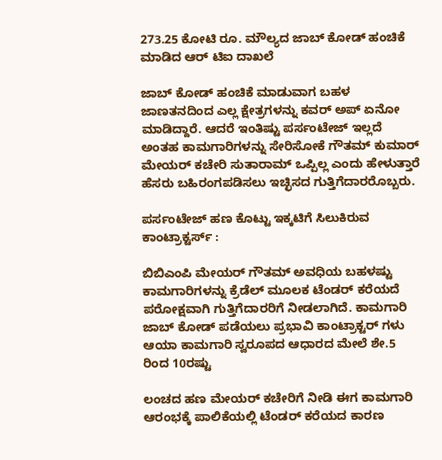273.25 ಕೋಟಿ ರೂ. ಮೌಲ್ಯದ ಜಾಬ್ ಕೋಡ್ ಹಂಚಿಕೆ ಮಾಡಿದ ಆರ್ ಟಿಐ ದಾಖಲೆ

ಜಾಬ್ ಕೋಡ್ ಹಂಚಿಕೆ ಮಾಡುವಾಗ ಬಹಳ ಜಾಣತನದಿಂದ ಎಲ್ಲ ಕ್ಷೇತ್ರಗಳನ್ನು ಕವರ್ ಅಪ್ ಏನೋ ಮಾಡಿದ್ದಾರೆ. ಆದರೆ ಇಂತಿಷ್ಟು ಪರ್ಸಂಟೇಜ್ ಇಲ್ಲದೆ ಅಂತಹ ಕಾಮಗಾರಿಗಳನ್ನು ಸೇರಿಸೋಕೆ ಗೌತಮ್ ಕುಮಾರ್ ಮೇಯರ್ ಕಚೇರಿ ಸುತಾರಾಮ್ ಒಪ್ಪಿಲ್ಲ ಎಂದು ಹೇಳುತ್ತಾರೆ ಹೆಸರು ಬಹಿರಂಗಪಡಿಸಲು ಇಚ್ಛಿಸದ ಗುತ್ತಿಗೆದಾರರೊಬ್ಬರು.

ಪರ್ಸಂಟೇಜ್ ಹಣ ಕೊಟ್ಟು ಇಕ್ಕಟಿಗೆ ಸಿಲುಕಿರುವ ಕಾಂಟ್ರಾಕ್ಟರ್ಸ್ :

ಬಿಬಿಎಂಪಿ ಮೇಯರ್ ಗೌತಮ್ ಅವಧಿಯ ಬಹಳಷ್ಟು ಕಾಮಗಾರಿಗಳನ್ನು ಕ್ರೆಡೆಲ್ ಮೂಲಕ ಟೆಂಡರ್ ಕರೆಯದೆ ಪರೋಕ್ಷವಾಗಿ ಗುತ್ತಿಗೆದಾರರಿಗೆ ನೀಡಲಾಗಿದೆ. ಕಾಮಗಾರಿ ಜಾಬ್ ಕೋಡ್ ಪಡೆಯಲು ಪ್ರಭಾವಿ ಕಾಂಟ್ರಾಕ್ಟರ್ ಗಳು ಆಯಾ ಕಾಮಗಾರಿ ಸ್ವರೂಪದ ಆಧಾರದ ಮೇಲೆ ಶೇ.5 ರಿಂದ 10ರಷ್ಟು

ಲಂಚದ ಹಣ ಮೇಯರ್ ಕಚೇರಿಗೆ ನೀಡಿ ಈಗ ಕಾಮಗಾರಿ ಆರಂಭಕ್ಕೆ ಪಾಲಿಕೆಯಲ್ಲಿ ಟೆಂಡರ್ ಕರೆಯದ ಕಾರಣ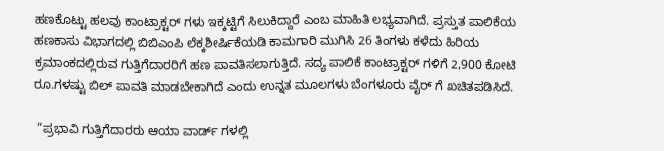ಹಣಕೊಟ್ಟು ಹಲವು ಕಾಂಟ್ರಾಕ್ಟರ್ ಗಳು ಇಕ್ಕಟ್ಟಿಗೆ ಸಿಲುಕಿದ್ದಾರೆ ಎಂಬ ಮಾಹಿತಿ ಲಭ್ಯವಾಗಿದೆ. ಪ್ರಸ್ತುತ ಪಾಲಿಕೆಯ ಹಣಕಾಸು ವಿಭಾಗದಲ್ಲಿ ಬಿಬಿಎಂಪಿ ಲೆಕ್ಕಶೀರ್ಷಿಕೆಯಡಿ ಕಾಮಗಾರಿ ಮುಗಿಸಿ 26 ತಿಂಗಳು ಕಳೆದು ಹಿರಿಯ ಕ್ರಮಾಂಕದಲ್ಲಿರುವ ಗುತ್ತಿಗೆದಾರರಿಗೆ ಹಣ ಪಾವತಿಸಲಾಗುತ್ತಿದೆ. ಸದ್ಯ ಪಾಲಿಕೆ ಕಾಂಟ್ರಾಕ್ಟರ್ ಗಳಿಗೆ 2,900 ಕೋಟಿ ರೂ.ಗಳಷ್ಟು ಬಿಲ್ ಪಾವತಿ ಮಾಡಬೇಕಾಗಿದೆ ಎಂದು ಉನ್ನತ ಮೂಲಗಳು ಬೆಂಗಳೂರು ವೈರ್ ಗೆ ಖಚಿತಪಡಿಸಿದೆ.

 “ಪ್ರಭಾವಿ ಗುತ್ತಿಗೆದಾರರು ಆಯಾ ವಾರ್ಡ್ ಗಳಲ್ಲಿ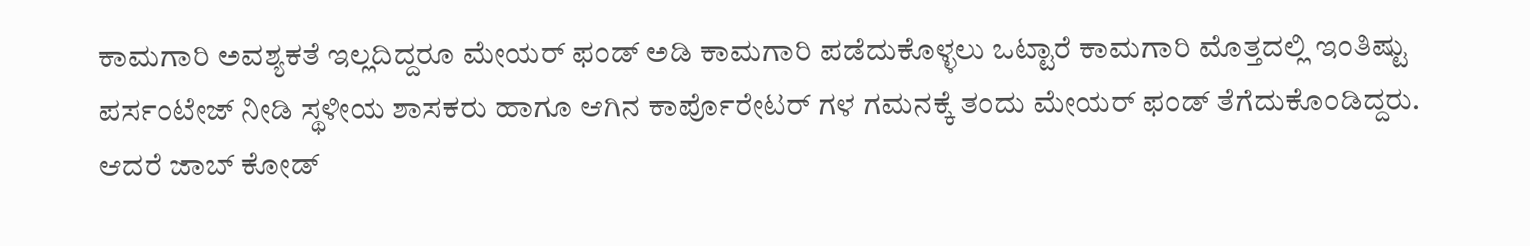ಕಾಮಗಾರಿ ಅವಶ್ಯಕತೆ ಇಲ್ಲದಿದ್ದರೂ ಮೇಯರ್ ಫಂಡ್ ಅಡಿ ಕಾಮಗಾರಿ ಪಡೆದುಕೊಳ್ಳಲು ಒಟ್ಟಾರೆ ಕಾಮಗಾರಿ ಮೊತ್ತದಲ್ಲಿ ಇಂತಿಷ್ಟು ಪರ್ಸಂಟೇಜ್ ನೀಡಿ ಸ್ಥಳೀಯ ಶಾಸಕರು ಹಾಗೂ ಆಗಿನ ಕಾರ್ಪೊರೇಟರ್ ಗಳ ಗಮನಕ್ಕೆ ತಂದು ಮೇಯರ್ ಫಂಡ್ ತೆಗೆದುಕೊಂಡಿದ್ದರು. ಆದರೆ ಜಾಬ್ ಕೋಡ್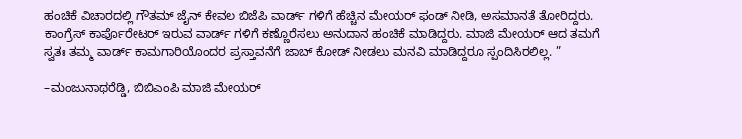ಹಂಚಿಕೆ ವಿಚಾರದಲ್ಲಿ ಗೌತಮ್ ಜೈನ್ ಕೇವಲ ಬಿಜೆಪಿ ವಾರ್ಡ್ ಗಳಿಗೆ ಹೆಚ್ಚಿನ ಮೇಯರ್ ಫಂಡ್ ನೀಡಿ, ಅಸಮಾನತೆ ತೋರಿದ್ದರು. ಕಾಂಗ್ರೆಸ್ ಕಾರ್ಪೊರೇಟರ್ ಇರುವ ವಾರ್ಡ್ ಗಳಿಗೆ ಕಣ್ಣೊರೆಸಲು ಅನುದಾನ ಹಂಚಿಕೆ ಮಾಡಿದ್ದರು. ಮಾಜಿ ಮೇಯರ್ ಆದ ತಮಗೆ ಸ್ವತಃ ತಮ್ಮ ವಾರ್ಡ್ ಕಾಮಗಾರಿಯೊಂದರ ಪ್ರಸ್ತಾವನೆಗೆ ಜಾಬ್ ಕೋಡ್ ನೀಡಲು ಮನವಿ ಮಾಡಿದ್ದರೂ ಸ್ಪಂದಿಸಿರಲಿಲ್ಲ. ”

–ಮಂಜುನಾಥರೆಡ್ಡಿ, ಬಿಬಿಎಂಪಿ ಮಾಜಿ ಮೇಯರ್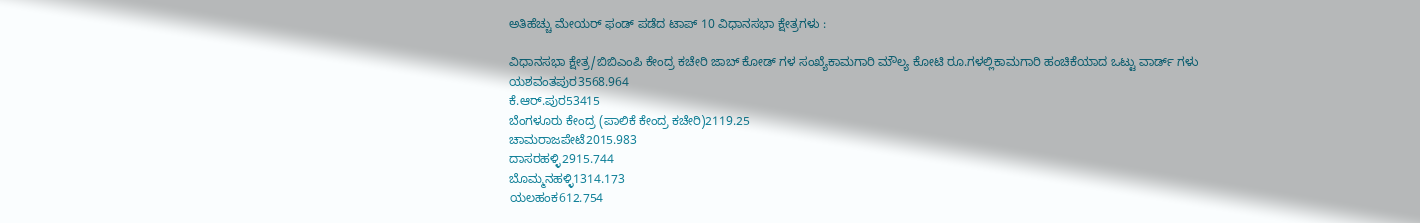ಅತಿಹೆಚ್ಚು ಮೇಯರ್ ಫಂಡ್ ಪಡೆದ ಟಾಪ್ 10 ವಿಧಾನಸಭಾ ಕ್ಷೇತ್ರಗಳು :

ವಿಧಾನಸಭಾ ಕ್ಷೇತ್ರ/ಬಿಬಿಎಂಪಿ ಕೇಂದ್ರ ಕಚೇರಿ ಜಾಬ್ ಕೋಡ್ ಗಳ ಸಂಖ್ಯೆಕಾಮಗಾರಿ ಮೌಲ್ಯ ಕೋಟಿ ರೂ.ಗಳಲ್ಲಿಕಾಮಗಾರಿ ಹಂಚಿಕೆಯಾದ ಒಟ್ಟು ವಾರ್ಡ್ ಗಳು
ಯಶವಂತಪುರ3568.964
ಕೆ.ಆರ್.ಪುರ53415
ಬೆಂಗಳೂರು ಕೇಂದ್ರ (ಪಾಲಿಕೆ ಕೇಂದ್ರ ಕಚೇರಿ)2119.25
ಚಾಮರಾಜಪೇಟೆ2015.983
ದಾಸರಹಳ್ಳಿ2915.744
ಬೊಮ್ಮನಹಳ್ಳಿ1314.173
ಯಲಹಂಕ612.754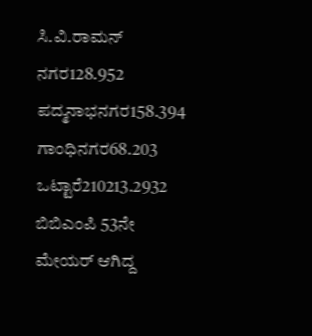ಸಿ.ವಿ.ರಾಮನ್ ನಗರ128.952
ಪದ್ಮನಾಭನಗರ158.394
ಗಾಂಧಿನಗರ68.203
ಒಟ್ಟಾರೆ210213.2932
ಬಿಬಿಎಂಪಿ 53ನೇ ಮೇಯರ್ ಆಗಿದ್ದ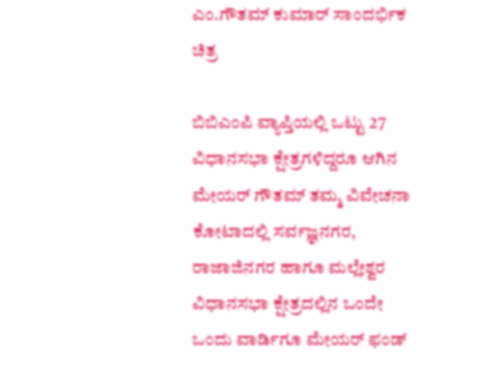ಎಂ.ಗೌತಮ್ ಕುಮಾರ್ ಸಾಂದರ್ಭಿಕ ಚಿತ್ರ

ಬಿಬಿಎಂಪಿ ವ್ಯಾಪ್ತಿಯಲ್ಲಿ ಒಟ್ಟು 27 ವಿಧಾನಸಭಾ ಕ್ಷೇತ್ರಗಳಿದ್ದರೂ ಆಗಿನ ಮೇಯರ್ ಗೌತಮ್ ತಮ್ಮ ವಿವೇಚನಾ ಕೋಟಾದಲ್ಲಿ ಸರ್ವಜ್ಞನಗರ, ರಾಜಾಜಿನಗರ ಹಾಗೂ ಮಲ್ಲೇಶ್ವರ ವಿಧಾನಸಭಾ ಕ್ಷೇತ್ರದಲ್ಲಿನ ಒಂದೇ ಒಂದು ವಾರ್ಡಿಗೂ ಮೇಯರ್ ಫಂಡ್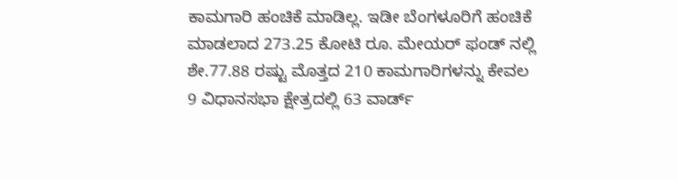ಕಾಮಗಾರಿ ಹಂಚಿಕೆ ಮಾಡಿಲ್ಲ. ಇಡೀ ಬೆಂಗಳೂರಿಗೆ ಹಂಚಿಕೆ ಮಾಡಲಾದ 273.25 ಕೋಟಿ ರೂ. ಮೇಯರ್ ಫಂಡ್ ನಲ್ಲಿ ಶೇ.77.88 ರಷ್ಟು ಮೊತ್ತದ 210 ಕಾಮಗಾರಿಗಳನ್ನು ಕೇವಲ 9 ವಿಧಾನಸಭಾ ಕ್ಷೇತ್ರದಲ್ಲಿ 63 ವಾರ್ಡ್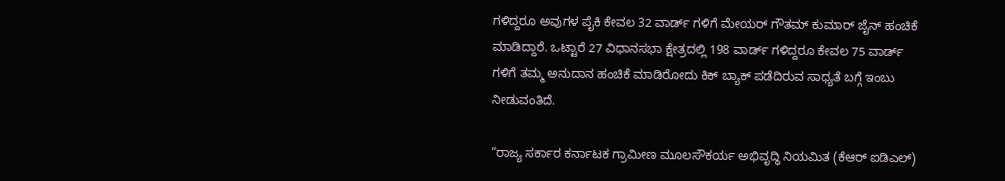ಗಳಿದ್ದರೂ ಅವುಗಳ ಪೈಕಿ ಕೇವಲ 32 ವಾರ್ಡ್ ಗಳಿಗೆ ಮೇಯರ್ ಗೌತಮ್ ಕುಮಾರ್ ಜೈನ್ ಹಂಚಿಕೆ ಮಾಡಿದ್ದಾರೆ. ಒಟ್ಟಾರೆ 27 ವಿಧಾನಸಭಾ ಕ್ಷೇತ್ರದಲ್ಲಿ 198 ವಾರ್ಡ್ ಗಳಿದ್ದರೂ ಕೇವಲ 75 ವಾರ್ಡ್ ಗಳಿಗೆ ತಮ್ಮ ಅನುದಾನ ಹಂಚಿಕೆ ಮಾಡಿರೋದು ಕಿಕ್ ಬ್ಯಾಕ್ ಪಡೆದಿರುವ ಸಾಧ್ಯತೆ ಬಗ್ಗೆ ಇಂಬು ನೀಡುವಂತಿದೆ.

“ರಾಜ್ಯ ಸರ್ಕಾರ ಕರ್ನಾಟಕ ಗ್ರಾಮೀಣ ಮೂಲಸೌಕರ್ಯ ಅಭಿವೃದ್ಧಿ ನಿಯಮಿತ (ಕೆಆರ್ ಐಡಿಎಲ್)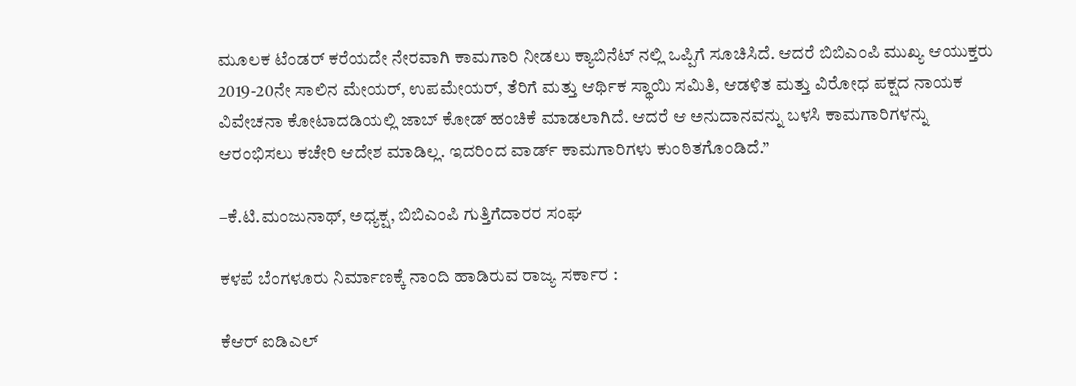ಮೂಲಕ ಟೆಂಡರ್ ಕರೆಯದೇ ನೇರವಾಗಿ ಕಾಮಗಾರಿ ನೀಡಲು ಕ್ಯಾಬಿನೆಟ್ ನಲ್ಲಿ ಒಪ್ಪಿಗೆ ಸೂಚಿಸಿದೆ. ಆದರೆ ಬಿಬಿಎಂಪಿ ಮುಖ್ಯ ಆಯುಕ್ತರು 2019-20ನೇ ಸಾಲಿನ ಮೇಯರ್, ಉಪಮೇಯರ್, ತೆರಿಗೆ ಮತ್ತು ಆರ್ಥಿಕ ಸ್ಥಾಯಿ ಸಮಿತಿ, ಆಡಳಿತ ಮತ್ತು ವಿರೋಧ ಪಕ್ಷದ ನಾಯಕ ವಿವೇಚನಾ ಕೋಟಾದಡಿಯಲ್ಲಿ ಜಾಬ್ ಕೋಡ್ ಹಂಚಿಕೆ ಮಾಡಲಾಗಿದೆ. ಆದರೆ ಆ ಅನುದಾನವನ್ನು ಬಳಸಿ ಕಾಮಗಾರಿಗಳನ್ನು ಆರಂಭಿಸಲು ಕಚೇರಿ ಆದೇಶ ಮಾಡಿಲ್ಲ. ಇದರಿಂದ ವಾರ್ಡ್ ಕಾಮಗಾರಿಗಳು ಕುಂಠಿತಗೊಂಡಿದೆ.”

–ಕೆ.ಟಿ.ಮಂಜುನಾಥ್, ಅಧ್ಯಕ್ಷ, ಬಿಬಿಎಂಪಿ ಗುತ್ತಿಗೆದಾರರ ಸಂಘ

ಕಳಪೆ ಬೆಂಗಳೂರು ನಿರ್ಮಾಣಕ್ಕೆ ನಾಂದಿ ಹಾಡಿರುವ ರಾಜ್ಯ ಸರ್ಕಾರ :

ಕೆಆರ್ ಐಡಿಎಲ್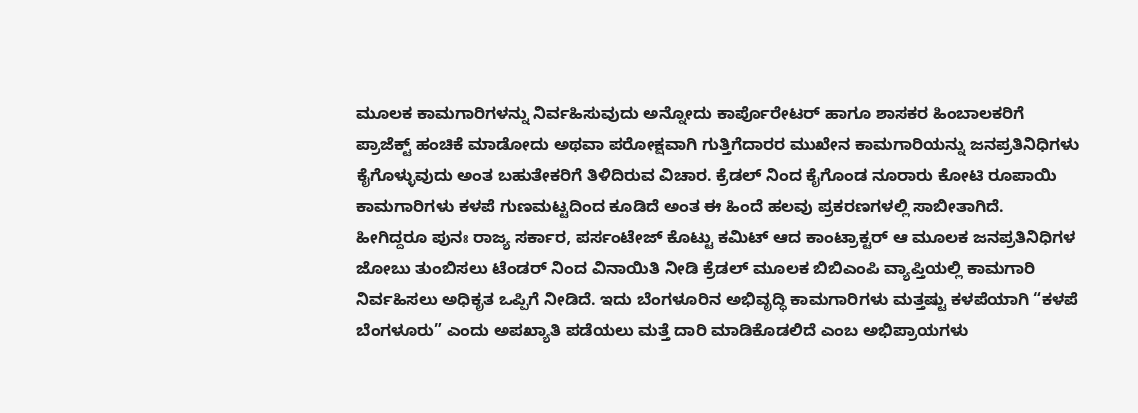ಮೂಲಕ ಕಾಮಗಾರಿಗಳನ್ನು ನಿರ್ವಹಿಸುವುದು ಅನ್ನೋದು ಕಾರ್ಪೊರೇಟರ್ ಹಾಗೂ ಶಾಸಕರ ಹಿಂಬಾಲಕರಿಗೆ ಪ್ರಾಜೆಕ್ಟ್ ಹಂಚಿಕೆ ಮಾಡೋದು ಅಥವಾ ಪರೋಕ್ಷವಾಗಿ ಗುತ್ತಿಗೆದಾರರ ಮುಖೇನ ಕಾಮಗಾರಿಯನ್ನು ಜನಪ್ರತಿನಿಧಿಗಳು ಕೈಗೊಳ್ಳುವುದು ಅಂತ ಬಹುತೇಕರಿಗೆ ತಿಳಿದಿರುವ ವಿಚಾರ. ಕ್ರೆಡಲ್ ನಿಂದ ಕೈಗೊಂಡ ನೂರಾರು ಕೋಟಿ ರೂಪಾಯಿ ಕಾಮಗಾರಿಗಳು ಕಳಪೆ ಗುಣಮಟ್ಟದಿಂದ ಕೂಡಿದೆ ಅಂತ ಈ ಹಿಂದೆ ಹಲವು ಪ್ರಕರಣಗಳಲ್ಲಿ ಸಾಬೀತಾಗಿದೆ. ಹೀಗಿದ್ದರೂ ಪುನಃ ರಾಜ್ಯ ಸರ್ಕಾರ, ಪರ್ಸಂಟೇಜ್ ಕೊಟ್ಟು ಕಮಿಟ್ ಆದ ಕಾಂಟ್ರಾಕ್ಟರ್ ಆ ಮೂಲಕ ಜನಪ್ರತಿನಿಧಿಗಳ ಜೋಬು ತುಂಬಿಸಲು ಟೆಂಡರ್ ನಿಂದ ವಿನಾಯಿತಿ ನೀಡಿ ಕ್ರೆಡಲ್ ಮೂಲಕ ಬಿಬಿಎಂಪಿ ವ್ಯಾಪ್ತಿಯಲ್ಲಿ ಕಾಮಗಾರಿ ನಿರ್ವಹಿಸಲು ಅಧಿಕೃತ ಒಪ್ಪಿಗೆ ನೀಡಿದೆ. ಇದು ಬೆಂಗಳೂರಿನ ಅಭಿವೃದ್ಧಿ ಕಾಮಗಾರಿಗಳು ಮತ್ತಷ್ಟು ಕಳಪೆಯಾಗಿ “ಕಳಪೆ ಬೆಂಗಳೂರು” ಎಂದು ಅಪಖ್ಯಾತಿ ಪಡೆಯಲು ಮತ್ತೆ ದಾರಿ ಮಾಡಿಕೊಡಲಿದೆ ಎಂಬ ಅಭಿಪ್ರಾಯಗಳು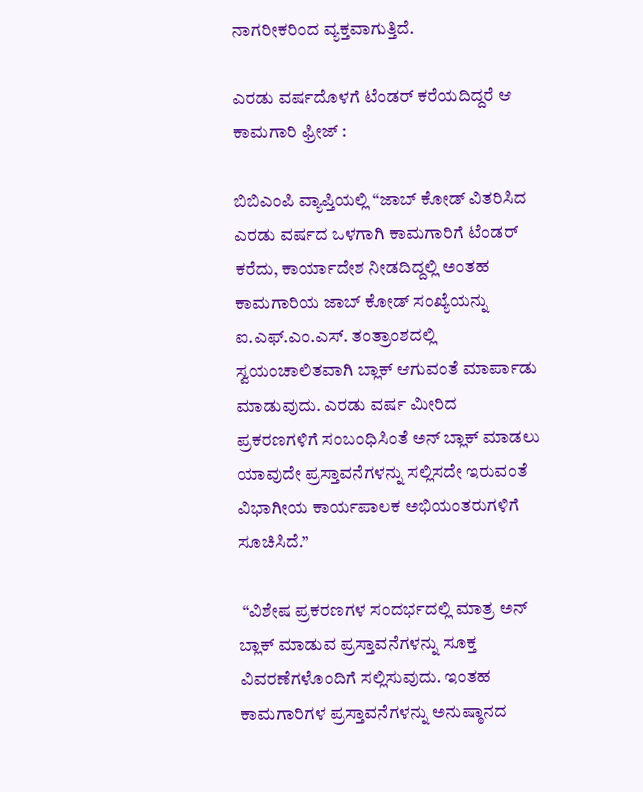ನಾಗರೀಕರಿಂದ ವ್ಯಕ್ತವಾಗುತ್ತಿದೆ.

ಎರಡು ವರ್ಷದೊಳಗೆ ಟೆಂಡರ್ ಕರೆಯದಿದ್ದರೆ ಆ ಕಾಮಗಾರಿ ಫ್ರೀಜ್ :

ಬಿಬಿಎಂಪಿ ವ್ಯಾಪ್ತಿಯಲ್ಲಿ “ಜಾಬ್ ಕೋಡ್ ವಿತರಿಸಿದ ಎರಡು ವರ್ಷದ ಒಳಗಾಗಿ ಕಾಮಗಾರಿಗೆ ಟೆಂಡರ್ ಕರೆದು, ಕಾರ್ಯಾದೇಶ ನೀಡದಿದ್ದಲ್ಲಿ ಅಂತಹ ಕಾಮಗಾರಿಯ ಜಾಬ್ ಕೋಡ್ ಸಂಖ್ಯೆಯನ್ನು ಐ.ಎಫ್.ಎಂ.ಎಸ್. ತಂತ್ರಾಂಶದಲ್ಲಿ ಸ್ವಯಂಚಾಲಿತವಾಗಿ ಬ್ಲಾಕ್ ಆಗುವಂತೆ ಮಾರ್ಪಾಡು ಮಾಡುವುದು. ಎರಡು ವರ್ಷ ಮೀರಿದ ಪ್ರಕರಣಗಳಿಗೆ ಸಂಬಂಧಿಸಿಂತೆ ಅನ್ ಬ್ಲಾಕ್ ಮಾಡಲು ಯಾವುದೇ ಪ್ರಸ್ತಾವನೆಗಳನ್ನು ಸಲ್ಲಿಸದೇ ಇರುವಂತೆ ವಿಭಾಗೀಯ ಕಾರ್ಯಪಾಲಕ ಅಭಿಯಂತರುಗಳಿಗೆ ಸೂಚಿಸಿದೆ.”

 “ವಿಶೇಷ ಪ್ರಕರಣಗಳ ಸಂದರ್ಭದಲ್ಲಿ ಮಾತ್ರ ಅನ್ ಬ್ಲಾಕ್ ಮಾಡುವ ಪ್ರಸ್ತಾವನೆಗಳನ್ನು ಸೂಕ್ತ ವಿವರಣೆಗಳೊಂದಿಗೆ ಸಲ್ಲಿಸುವುದು. ಇಂತಹ ಕಾಮಗಾರಿಗಳ ಪ್ರಸ್ತಾವನೆಗಳನ್ನು ಅನುಷ್ಠಾನದ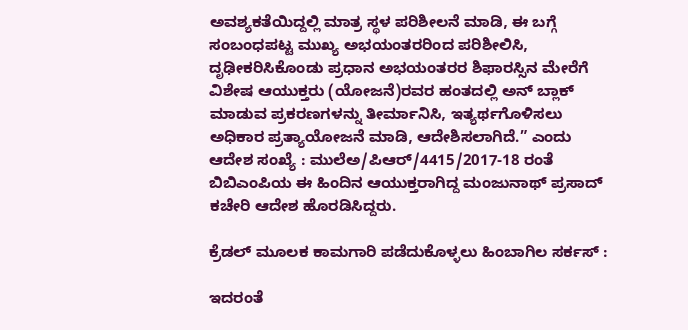ಅವಶ್ಯಕತೆಯಿದ್ದಲ್ಲಿ ಮಾತ್ರ ಸ್ಥಳ ಪರಿಶೀಲನೆ ಮಾಡಿ, ಈ ಬಗ್ಗೆ ಸಂಬಂಧಪಟ್ಟ ಮುಖ್ಯ ಅಭಯಂತರರಿಂದ ಪರಿಶೀಲಿಸಿ, ದೃಢೀಕರಿಸಿಕೊಂಡು ಪ್ರಧಾನ ಅಭಯಂತರರ ಶಿಫಾರಸ್ಸಿನ ಮೇರೆಗೆ ವಿಶೇಷ ಆಯುಕ್ತರು (ಯೋಜನೆ)ರವರ ಹಂತದಲ್ಲಿ ಅನ್ ಬ್ಲಾಕ್ ಮಾಡುವ ಪ್ರಕರಣಗಳನ್ನು ತೀರ್ಮಾನಿಸಿ, ಇತ್ಯರ್ಥಗೊಳಿಸಲು ಅಧಿಕಾರ ಪ್ರತ್ಯಾಯೋಜನೆ ಮಾಡಿ, ಆದೇಶಿಸಲಾಗಿದೆ.” ಎಂದು ಆದೇಶ ಸಂಖ್ಯೆ : ಮುಲೆಅ/ಪಿಆರ್/4415/2017-18 ರಂತೆ ಬಿಬಿಎಂಪಿಯ ಈ ಹಿಂದಿನ ಆಯುಕ್ತರಾಗಿದ್ದ ಮಂಜುನಾಥ್ ಪ್ರಸಾದ್ ಕಚೇರಿ ಆದೇಶ ಹೊರಡಿಸಿದ್ದರು.

ಕ್ರೆಡಲ್ ಮೂಲಕ ಕಾಮಗಾರಿ ಪಡೆದುಕೊಳ್ಳಲು ಹಿಂಬಾಗಿಲ ಸರ್ಕಸ್ :

ಇದರಂತೆ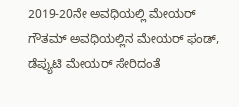2019-20ನೇ ಅವಧಿಯಲ್ಲಿ ಮೇಯರ್ ಗೌತಮ್ ಅವಧಿಯಲ್ಲಿನ ಮೇಯರ್ ಫಂಡ್, ಡೆಪ್ಯುಟಿ ಮೇಯರ್ ಸೇರಿದಂತೆ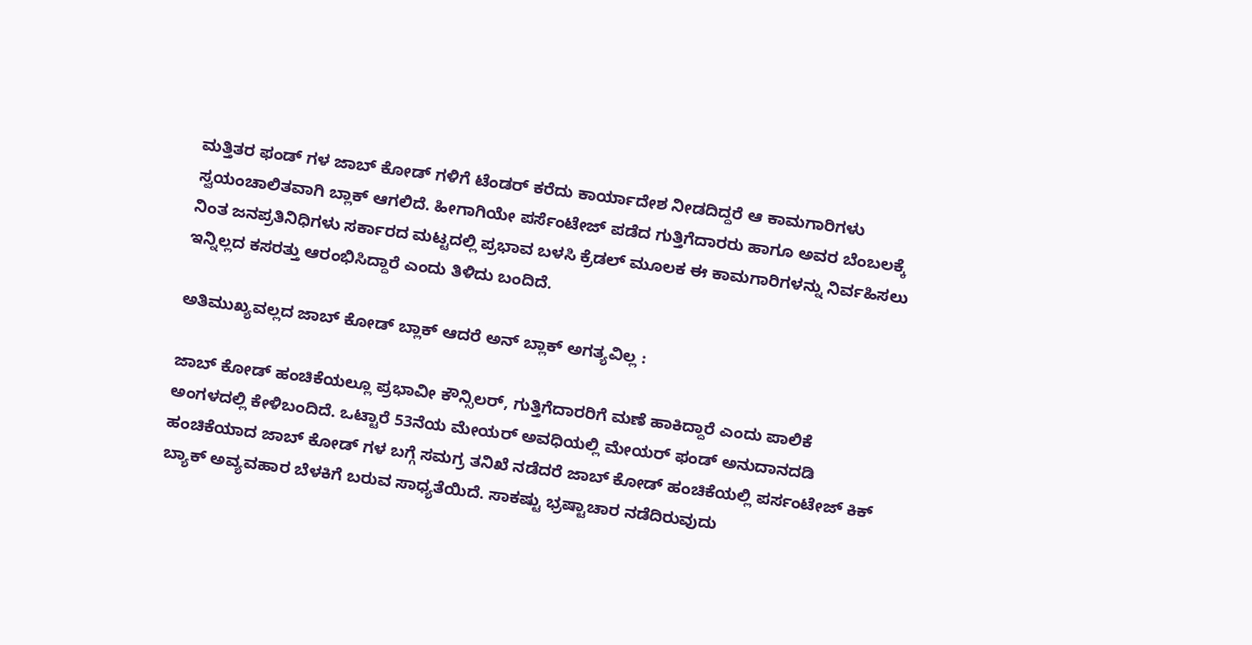ಮತ್ತಿತರ ಫಂಡ್ ಗಳ ಜಾಬ್ ಕೋಡ್ ಗಳಿಗೆ ಟೆಂಡರ್ ಕರೆದು ಕಾರ್ಯಾದೇಶ ನೀಡದಿದ್ದರೆ ಆ ಕಾಮಗಾರಿಗಳು ಸ್ವಯಂಚಾಲಿತವಾಗಿ ಬ್ಲಾಕ್ ಆಗಲಿದೆ. ಹೀಗಾಗಿಯೇ ಪರ್ಸೆಂಟೇಜ್ ಪಡೆದ ಗುತ್ತಿಗೆದಾರರು ಹಾಗೂ ಅವರ ಬೆಂಬಲಕ್ಕೆ ನಿಂತ ಜನಪ್ರತಿನಿಧಿಗಳು ಸರ್ಕಾರದ ಮಟ್ಟದಲ್ಲಿ ಪ್ರಭಾವ ಬಳಸಿ ಕ್ರೆಡಲ್ ಮೂಲಕ ಈ ಕಾಮಗಾರಿಗಳನ್ನು ನಿರ್ವಹಿಸಲು ಇನ್ನಿಲ್ಲದ ಕಸರತ್ತು ಆರಂಭಿಸಿದ್ದಾರೆ ಎಂದು ತಿಳಿದು ಬಂದಿದೆ.

ಅತಿಮುಖ್ಯವಲ್ಲದ ಜಾಬ್ ಕೋಡ್ ಬ್ಲಾಕ್ ಆದರೆ ಅನ್ ಬ್ಲಾಕ್ ಅಗತ್ಯವಿಲ್ಲ :

ಜಾಬ್ ಕೋಡ್ ಹಂಚಿಕೆಯಲ್ಲೂ ಪ್ರಭಾವೀ ಕೌನ್ಸಿಲರ್, ಗುತ್ತಿಗೆದಾರರಿಗೆ ಮಣೆ ಹಾಕಿದ್ದಾರೆ ಎಂದು ಪಾಲಿಕೆ ಅಂಗಳದಲ್ಲಿ ಕೇಳಿಬಂದಿದೆ. ಒಟ್ಟಾರೆ 53ನೆಯ ಮೇಯರ್ ಅವಧಿಯಲ್ಲಿ ಮೇಯರ್ ಫಂಡ್ ಅನುದಾನದಡಿ ಹಂಚಿಕೆಯಾದ ಜಾಬ್ ಕೋಡ್ ಗಳ ಬಗ್ಗೆ ಸಮಗ್ರ ತನಿಖೆ ನಡೆದರೆ ಜಾಬ್ ಕೋಡ್ ಹಂಚಿಕೆಯಲ್ಲಿ ಪರ್ಸಂಟೇಜ್ ಕಿಕ್ ಬ್ಯಾಕ್ ಅವ್ಯವಹಾರ ಬೆಳಕಿಗೆ ಬರುವ ಸಾಧ್ಯತೆಯಿದೆ. ಸಾಕಷ್ಟು ಭ್ರಷ್ಟಾಚಾರ ನಡೆದಿರುವುದು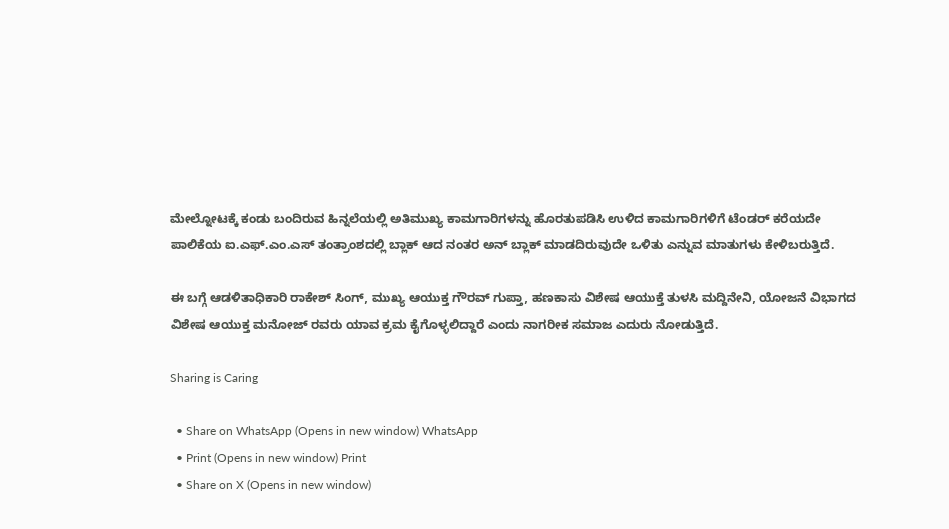ಮೇಲ್ನೋಟಕ್ಕೆ ಕಂಡು ಬಂದಿರುವ ಹಿನ್ನಲೆಯಲ್ಲಿ ಅತಿಮುಖ್ಯ ಕಾಮಗಾರಿಗಳನ್ನು ಹೊರತುಪಡಿಸಿ ಉಳಿದ ಕಾಮಗಾರಿಗಳಿಗೆ ಟೆಂಡರ್ ಕರೆಯದೇ ಪಾಲಿಕೆಯ ಐ.ಎಫ್.ಎಂ.ಎಸ್ ತಂತ್ರಾಂಶದಲ್ಲಿ ಬ್ಲಾಕ್ ಆದ ನಂತರ ಅನ್ ಬ್ಲಾಕ್ ಮಾಡದಿರುವುದೇ ಒಳಿತು ಎನ್ನುವ ಮಾತುಗಳು ಕೇಳಿಬರುತ್ತಿದೆ.

ಈ ಬಗ್ಗೆ ಆಡಳಿತಾಧಿಕಾರಿ ರಾಕೇಶ್ ಸಿಂಗ್, ಮುಖ್ಯ ಆಯುಕ್ತ ಗೌರವ್ ಗುಪ್ತಾ, ಹಣಕಾಸು ವಿಶೇಷ ಆಯುಕ್ತೆ ತುಳಸಿ ಮದ್ದಿನೇನಿ, ಯೋಜನೆ ವಿಭಾಗದ ವಿಶೇಷ ಆಯುಕ್ತ ಮನೋಜ್ ರವರು ಯಾವ ಕ್ರಮ ಕೈಗೊಳ್ಳಲಿದ್ದಾರೆ ಎಂದು ನಾಗರೀಕ ಸಮಾಜ ಎದುರು ನೋಡುತ್ತಿದೆ.

Sharing is Caring

  • Share on WhatsApp (Opens in new window) WhatsApp
  • Print (Opens in new window) Print
  • Share on X (Opens in new window)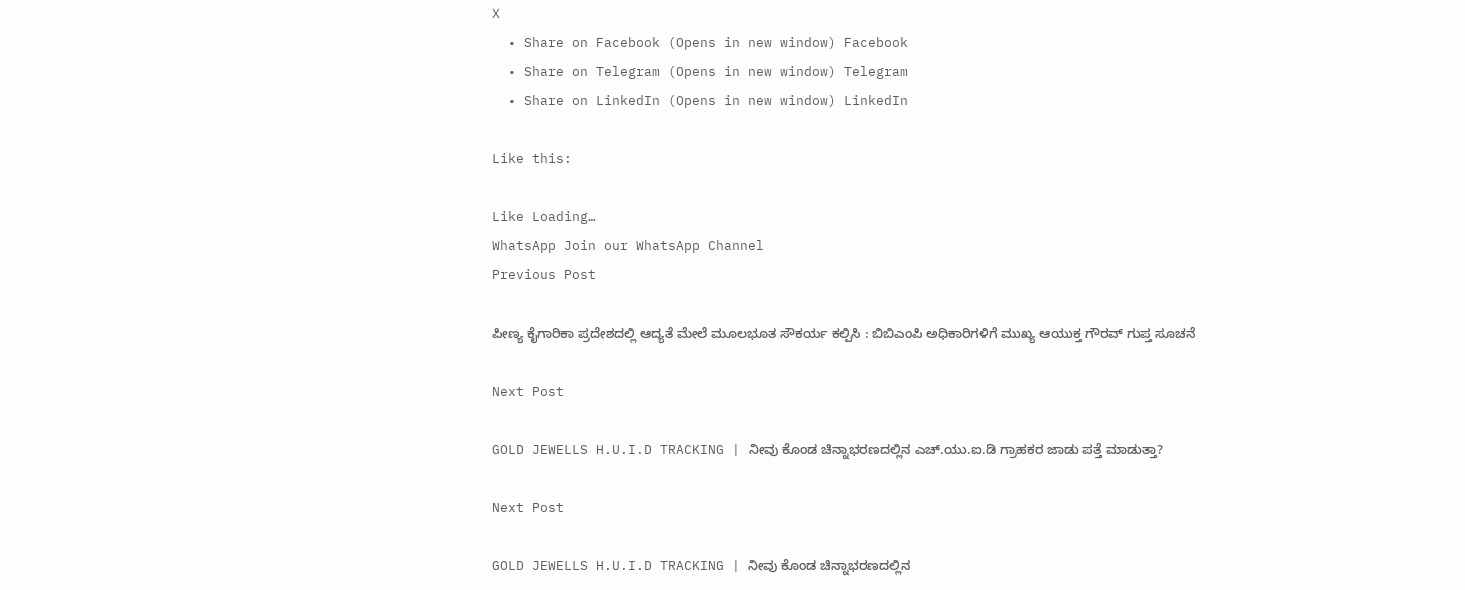X
  • Share on Facebook (Opens in new window) Facebook
  • Share on Telegram (Opens in new window) Telegram
  • Share on LinkedIn (Opens in new window) LinkedIn

Like this:

Like Loading…
WhatsApp Join our WhatsApp Channel
Previous Post

ಪೀಣ್ಯ ಕೈಗಾರಿಕಾ‌ ಪ್ರದೇಶದಲ್ಲಿ ಆದ್ಯತೆ ಮೇಲೆ ಮೂಲಭೂತ ಸೌಕರ್ಯ ಕಲ್ಪಿಸಿ : ಬಿಬಿಎಂಪಿ ಅಧಿಕಾರಿಗಳಿಗೆ ಮುಖ್ಯ ಆಯುಕ್ತ ಗೌರವ್ ಗುಪ್ತ ಸೂಚನೆ

Next Post

GOLD JEWELLS H.U.I.D TRACKING | ನೀವು ಕೊಂಡ ಚಿನ್ನಾಭರಣದಲ್ಲಿನ ಎಚ್.ಯು.ಐ.ಡಿ ಗ್ರಾಹಕರ ಜಾಡು ಪತ್ತೆ ಮಾಡುತ್ತಾ?

Next Post

GOLD JEWELLS H.U.I.D TRACKING | ನೀವು ಕೊಂಡ ಚಿನ್ನಾಭರಣದಲ್ಲಿನ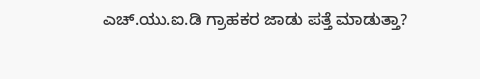ಎಚ್.ಯು.ಐ.ಡಿ ಗ್ರಾಹಕರ ಜಾಡು ಪತ್ತೆ ಮಾಡುತ್ತಾ?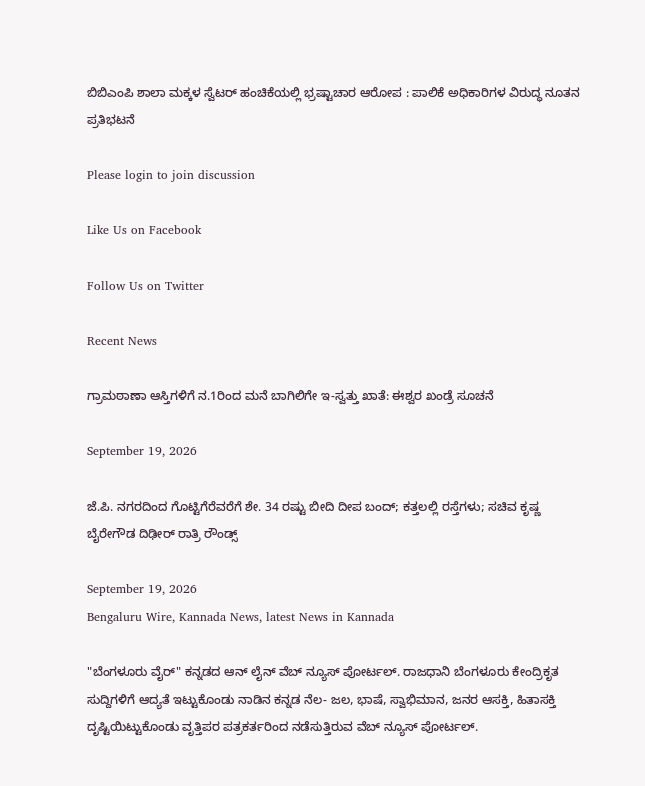ಬಿಬಿಎಂಪಿ ಶಾಲಾ ಮಕ್ಕಳ ಸ್ವೆಟರ್ ಹಂಚಿಕೆಯಲ್ಲಿ ಭ್ರಷ್ಟಾಚಾರ ಆರೋಪ : ಪಾಲಿಕೆ ಅಧಿಕಾರಿಗಳ ವಿರುದ್ಧ ನೂತನ ಪ್ರತಿಭಟನೆ

Please login to join discussion

Like Us on Facebook

Follow Us on Twitter

Recent News

ಗ್ರಾಮಠಾಣಾ ಆಸ್ತಿಗಳಿಗೆ ನ.1ರಿಂದ ಮನೆ ಬಾಗಿಲಿಗೇ ಇ-ಸ್ವತ್ತು ಖಾತೆ: ಈಶ್ವರ ಖಂಡ್ರೆ ಸೂಚನೆ

September 19, 2026

ಜೆ.ಪಿ. ನಗರದಿಂದ ಗೊಟ್ಟಿಗೆರೆವರೆಗೆ ಶೇ. 34 ರಷ್ಟು ಬೀದಿ ದೀಪ ಬಂದ್; ಕತ್ತಲಲ್ಲಿ ರಸ್ತೆಗಳು; ಸಚಿವ ಕೃಷ್ಣ ಬೈರೇಗೌಡ ದಿಢೀರ್ ರಾತ್ರಿ ರೌಂಡ್ಸ್

September 19, 2026
Bengaluru Wire, Kannada News, latest News in Kannada

"ಬೆಂಗಳೂರು ವೈರ್" ಕನ್ನಡದ ಆನ್ ಲೈನ್ ವೆಬ್ ನ್ಯೂಸ್ ಪೋರ್ಟಲ್. ರಾಜಧಾನಿ ಬೆಂಗಳೂರು ಕೇಂದ್ರಿಕೃತ ಸುದ್ದಿಗಳಿಗೆ ಆದ್ಯತೆ ಇಟ್ಟುಕೊಂಡು ನಾಡಿನ ಕನ್ನಡ ನೆಲ- ಜಲ, ಭಾಷೆ, ಸ್ವಾಭಿಮಾನ, ಜನರ ಆಸಕ್ತಿ, ಹಿತಾಸಕ್ತಿ ದೃಷ್ಟಿಯಿಟ್ಟುಕೊಂಡು ವೃತ್ತಿಪರ ಪತ್ರಕರ್ತರಿಂದ ನಡೆಸುತ್ತಿರುವ ವೆಬ್ ನ್ಯೂಸ್ ಪೋರ್ಟಲ್.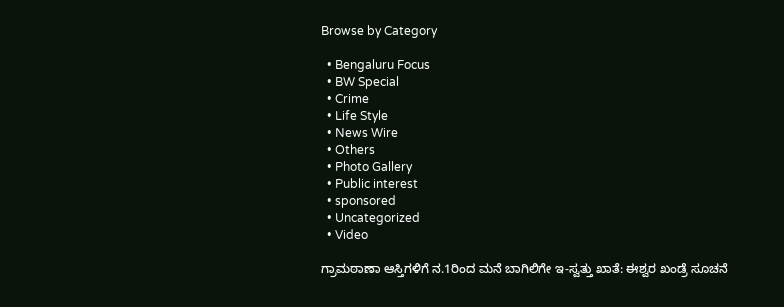Browse by Category

  • Bengaluru Focus
  • BW Special
  • Crime
  • Life Style
  • News Wire
  • Others
  • Photo Gallery
  • Public interest
  • sponsored
  • Uncategorized
  • Video

ಗ್ರಾಮಠಾಣಾ ಆಸ್ತಿಗಳಿಗೆ ನ.1ರಿಂದ ಮನೆ ಬಾಗಿಲಿಗೇ ಇ-ಸ್ವತ್ತು ಖಾತೆ: ಈಶ್ವರ ಖಂಡ್ರೆ ಸೂಚನೆ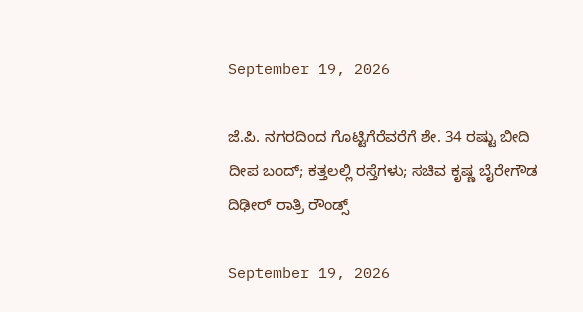September 19, 2026

ಜೆ.ಪಿ. ನಗರದಿಂದ ಗೊಟ್ಟಿಗೆರೆವರೆಗೆ ಶೇ. 34 ರಷ್ಟು ಬೀದಿ ದೀಪ ಬಂದ್; ಕತ್ತಲಲ್ಲಿ ರಸ್ತೆಗಳು; ಸಚಿವ ಕೃಷ್ಣ ಬೈರೇಗೌಡ ದಿಢೀರ್ ರಾತ್ರಿ ರೌಂಡ್ಸ್

September 19, 2026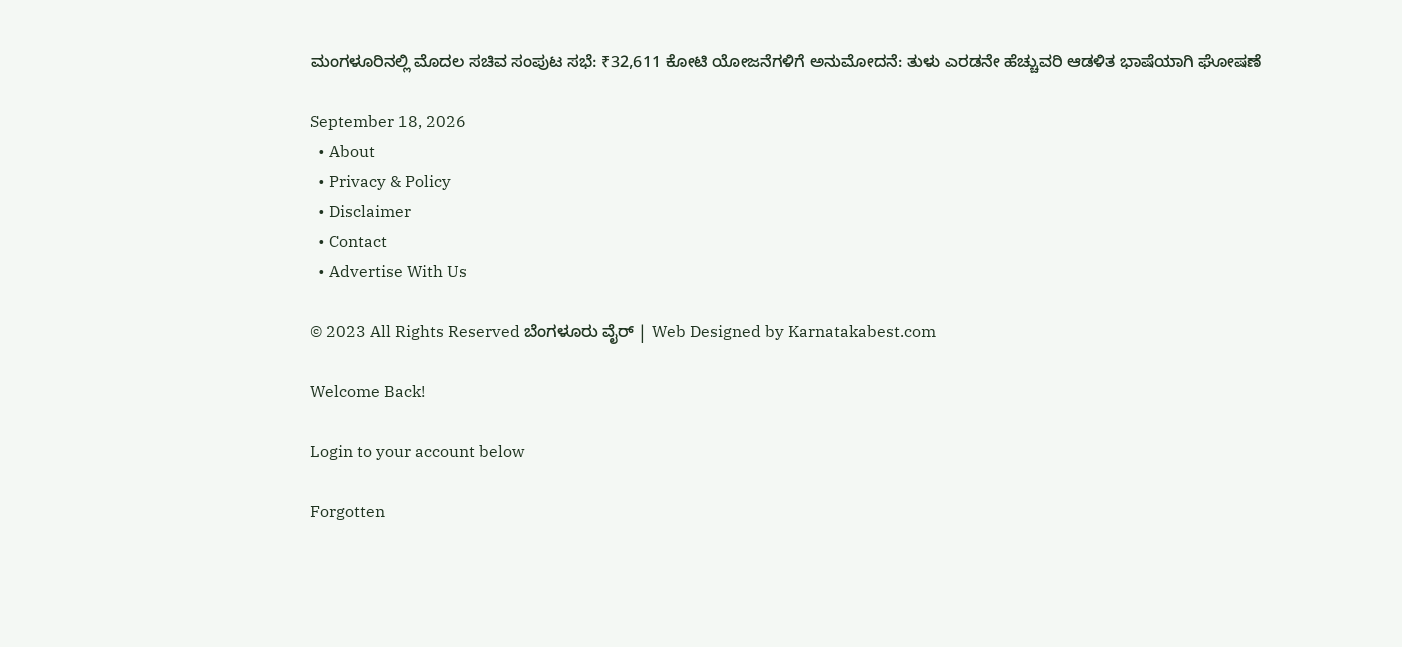ಮಂಗಳೂರಿನಲ್ಲಿ ಮೊದಲ ಸಚಿವ ಸಂಪುಟ ಸಭೆ: ₹32,611 ಕೋಟಿ ಯೋಜನೆಗಳಿಗೆ ಅನುಮೋದನೆ: ತುಳು ಎರಡನೇ ಹೆಚ್ಚುವರಿ ಆಡಳಿತ ಭಾಷೆಯಾಗಿ ಘೋಷಣೆ

September 18, 2026
  • About
  • Privacy & Policy
  • Disclaimer
  • Contact
  • Advertise With Us

© 2023 All Rights Reserved ಬೆಂಗಳೂರು ವೈರ್‌ | Web Designed by Karnatakabest.com

Welcome Back!

Login to your account below

Forgotten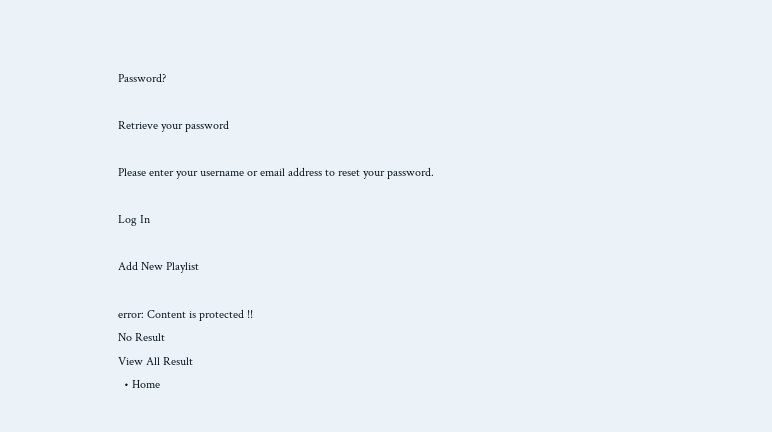Password?

Retrieve your password

Please enter your username or email address to reset your password.

Log In

Add New Playlist

error: Content is protected !!
No Result
View All Result
  • Home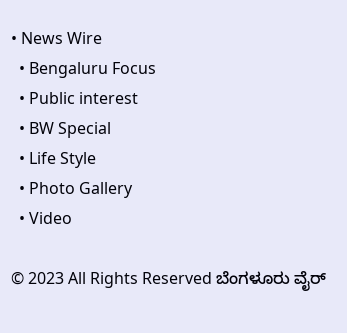• News Wire
  • Bengaluru Focus
  • Public interest
  • BW Special
  • Life Style
  • Photo Gallery
  • Video

© 2023 All Rights Reserved ಬೆಂಗಳೂರು ವೈರ್‌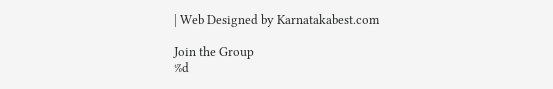| Web Designed by Karnatakabest.com

Join the Group
%d